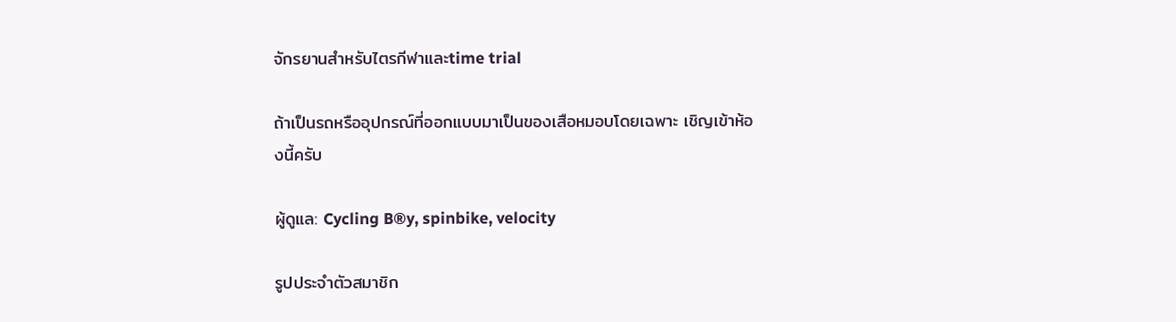จักรยานสำหรับไตรกีฬาและtime trial

ถ้าเป็นรถหรืออุปกรณ์ที่ออกแบบมาเป็นของเสือหมอบโดยเฉพาะ เชิญเข้าห้องนี้ครับ

ผู้ดูแล: Cycling B®y, spinbike, velocity

รูปประจำตัวสมาชิก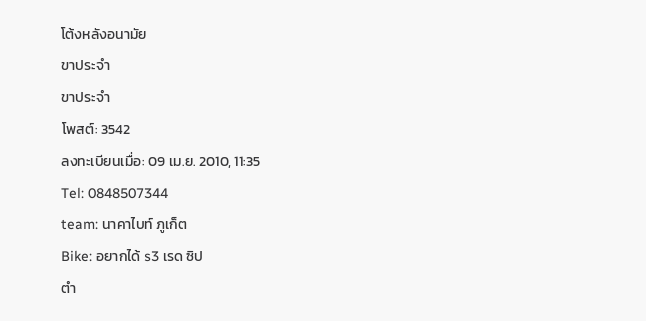โต้งหลังอนามัย
ขาประจำ
ขาประจำ
โพสต์: 3542
ลงทะเบียนเมื่อ: 09 เม.ย. 2010, 11:35
Tel: 0848507344
team: นาคาไบท์ ภูเก็ต
Bike: อยากได้ s3 เรด ซิป
ตำ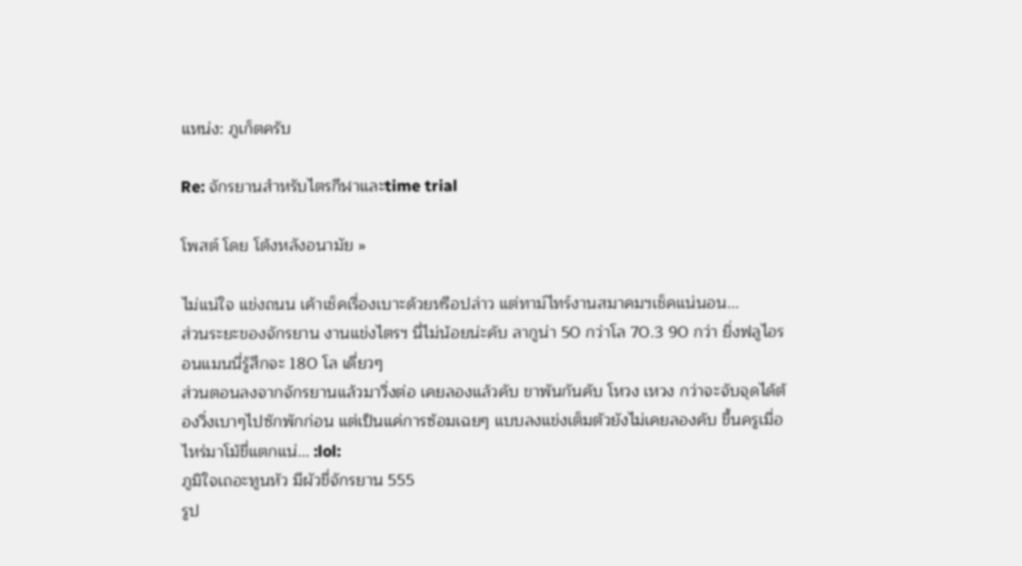แหน่ง: ภูเก็ตครับ

Re: จักรยานสำหรับไตรกีฬาและtime trial

โพสต์ โดย โต้งหลังอนามัย »

ไม่แน่ใจ แข่งถนน เค้าเช็คเรื่องเบาะด้วยหรือปล่าว แต่ทาม์ไทร์งานสมาคมฯเช็คแน่นอน...
ส่วนระยะของจักรยาน งานแข่งไตรฯ นี่ไม่น้อยน่ะคับ ลากูน่า 50 กว่าโล 70.3 90 กว่า ยิ่งฟลูไอรอนแมนนี่รู้สึกจะ 180 โล เดี่ยวๆ
ส่วนตอนลงจากจักรยานแล้วมาวิ่งต่อ เคยลองแล้วคับ ขาพันกันคับ โหวง เหวง กว่าจะจับจุดได้ต้องวิ่งเบาๆไปซักพักก่อน แต่เป็นแค่การซ้อมเฉยๆ แบบลงแข่งเต็มตัวยังไม่เคยลองคับ ขึ้นครูเมื่อไหร่มาโม้ขี่แตกแน่... :lol:
ภูมิใจเถอะทูนหัว มีผัวขี่จักรยาน 555
รูป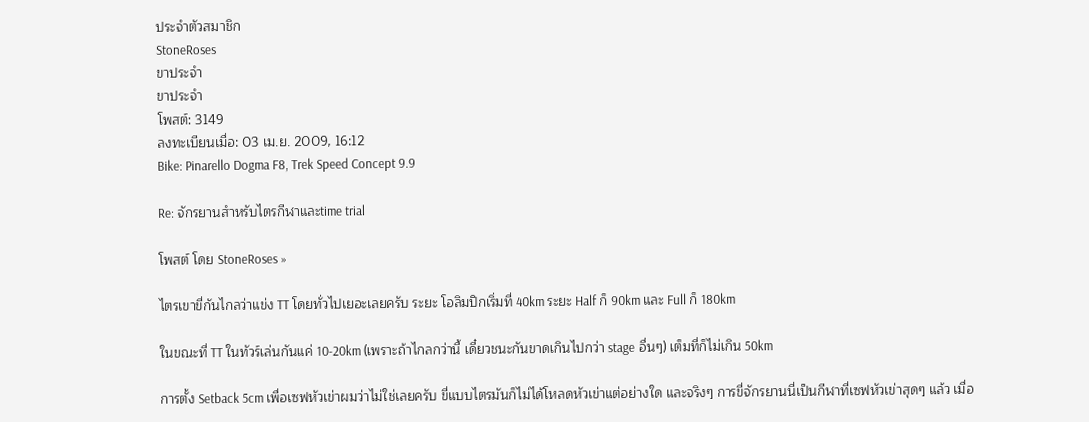ประจำตัวสมาชิก
StoneRoses
ขาประจำ
ขาประจำ
โพสต์: 3149
ลงทะเบียนเมื่อ: 03 เม.ย. 2009, 16:12
Bike: Pinarello Dogma F8, Trek Speed Concept 9.9

Re: จักรยานสำหรับไตรกีฬาและtime trial

โพสต์ โดย StoneRoses »

ไตรเขาขี่กันไกลว่าแข่ง TT โดยทั่วไปเยอะเลยครับ ระยะ โอลิมปิกเริ่มที่ 40km ระยะ Half ก็ 90km และ Full ก็ 180km

ในขณะที่ TT ในทัวร์เล่นกันแค่ 10-20km (เพราะถ้าไกลกว่านี้ เดี๋ยวชนะกันขาดเกินไปกว่า stage อื่นๆ) เต็มที่ก็ไม่เกิน 50km

การตั้ง Setback 5cm เพื่อเซฟหัวเข่าผมว่าไม่ใช่เลยครับ ขี่แบบไตรมันก็ไม่ได้โหลดหัวเข่าแต่อย่างใด และจริงๆ การขี่จักรยานนี่เป็นกีฬาที่เซฟหัวเข่าสุดๆ แล้ว เมื่อ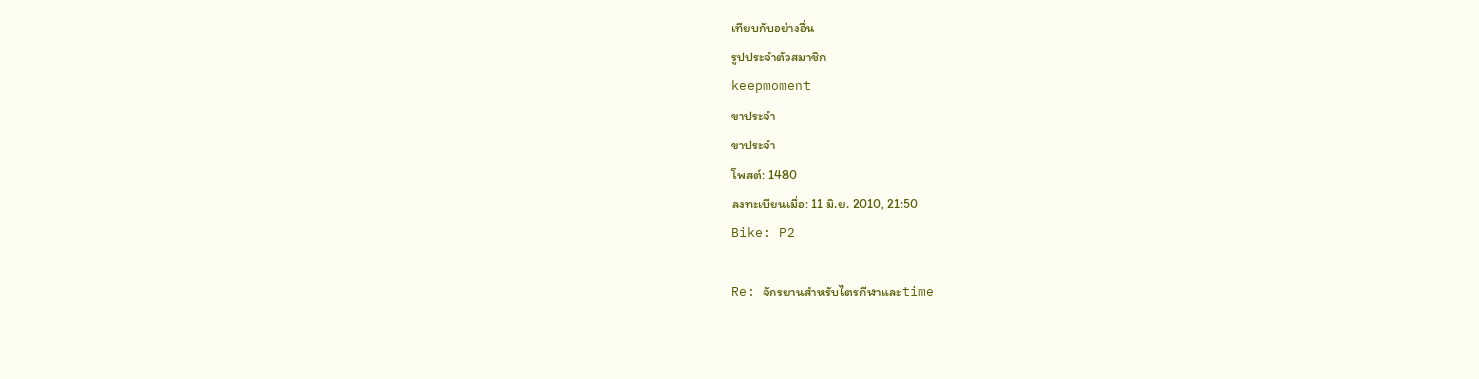เทียบกับอย่างอื่น
รูปประจำตัวสมาชิก
keepmoment
ขาประจำ
ขาประจำ
โพสต์: 1480
ลงทะเบียนเมื่อ: 11 มิ.ย. 2010, 21:50
Bike: P2

Re: จักรยานสำหรับไตรกีฬาและtime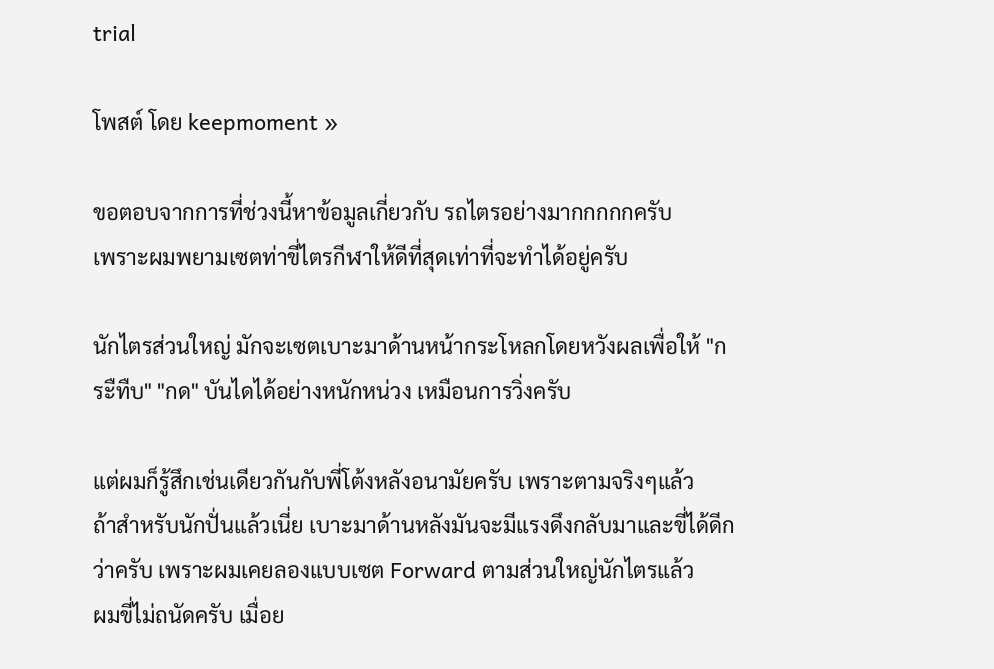trial

โพสต์ โดย keepmoment »

ขอตอบจากการที่ช่วงนี้หาข้อมูลเกี่ยวกับ รถไตรอย่างมากกกกกครับ
เพราะผมพยามเซตท่าขี่ไตรกีฬาให้ดีที่สุดเท่าที่จะทำได้อยู่ครับ

นักไตรส่วนใหญ่ มักจะเซตเบาะมาด้านหน้ากระโหลกโดยหวังผลเพื่อให้ "กระืทืบ" "กด" บันไดได้อย่างหนักหน่วง เหมือนการวิ่งครับ

แต่ผมก็รู้สึกเช่นเดียวกันกับพี่โต้งหลังอนามัยครับ เพราะตามจริงๆแล้ว
ถ้าสำหรับนักปั่นแล้วเนี่ย เบาะมาด้านหลังมันจะมีแรงดึงกลับมาและขี่ได้ดีกว่าครับ เพราะผมเคยลองแบบเซต Forward ตามส่วนใหญ่นักไตรแล้ว
ผมขี่ไม่ถนัดครับ เมื่อย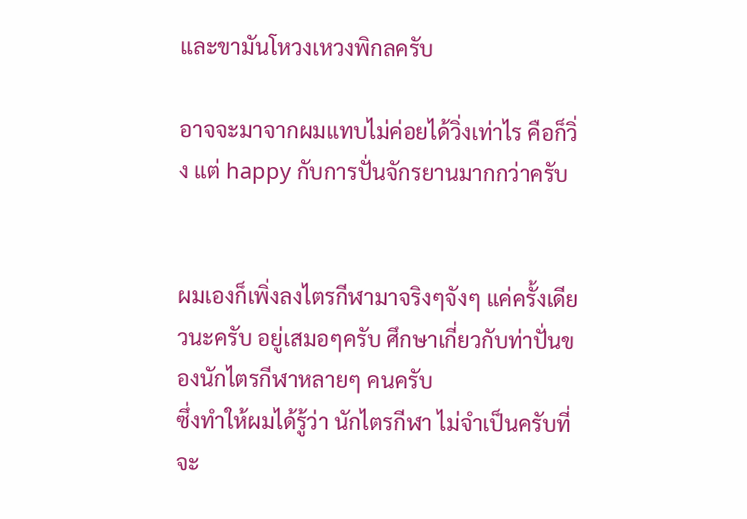และขามันโหวงเหวงพิกลครับ

อาจจะมาจากผมแทบไม่ค่อยได้วิ่งเท่าไร คือก็วิ่ง แต่ happy กับการปั่นจักรยานมากกว่าครับ


ผมเองก็เพิ่งลงไตรกีฬามาจริงๆจังๆ แค่ครั้งเดียวนะครับ อยู่เสมอๆครับ ศึกษาเกี่ยวกับท่าปั่นของนักไตรกีฬาหลายๆ คนครับ
ซึ่งทำให้ผมได้รู้ว่า นักไตรกีฬา ไม่จำเป็นครับที่จะ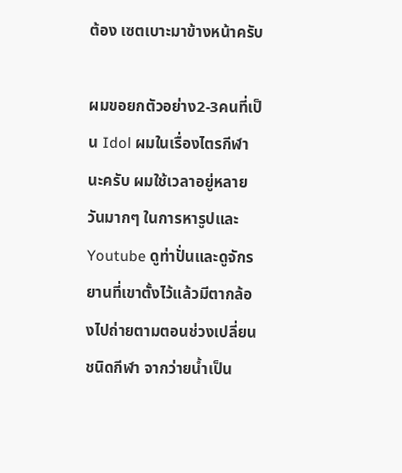ต้อง เซตเบาะมาข้างหน้าครับ

ผมขอยกตัวอย่าง2-3คนที่เป็น Idol ผมในเรื่องไตรกีฬานะครับ ผมใช้เวลาอยู่หลายวันมากๆ ในการหารูปและ Youtube ดูท่าปั่นและดูจักรยานที่เขาตั้งไว้แล้วมีตากล้องไปถ่ายตามตอนช่วงเปลี่ยนชนิดกีฬา จากว่ายน้ำเป็น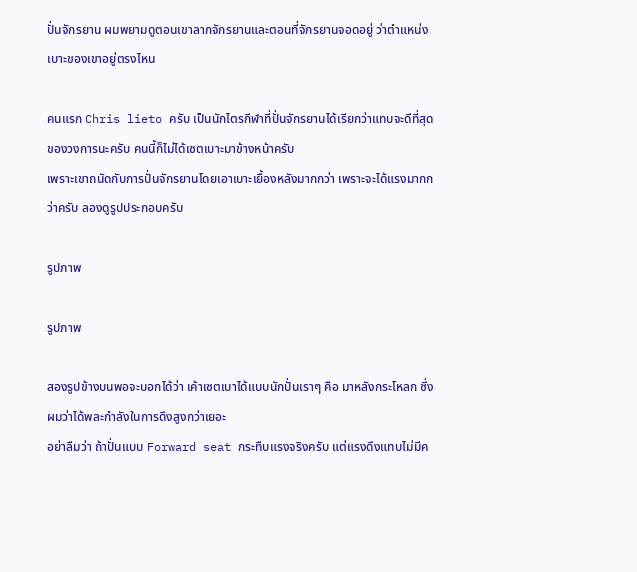ปั่นจักรยาน ผมพยามดูตอนเขาลากจักรยานและตอนที่จักรยานจอดอยู่ ว่าตำแหน่งเบาะของเขาอยู่ตรงไหน

คนแรก Chris lieto ครับ เป็นนักไตรกีฬาที่ปั่นจักรยานได้เรียกว่าแทบจะดีที่สุดของวงการนะครับ คนนี้ก็ไม่ได้เซตเบาะมาข้างหน้าครับ
เพราะเขาถนัดกับการปั่นจักรยานโดยเอาเบาะเยื้องหลังมากกว่า เพราะจะได้แรงมากกว่าครับ ลองดูรูปประกอบครับ

รูปภาพ

รูปภาพ

สองรูปข้างบนพอจะบอกได้ว่า เค้าเซตเบาได้แบบนักปั่นเราๆ คือ มาหลังกระโหลก ซึ่งผมว่าได้พละกำลังในการดึงสูงกว่าเยอะ
อย่าลืมว่า ถ้าปั่นแบบ Forward seat กระทืบแรงจริงครับ แต่แรงดึงแทบไม่มีค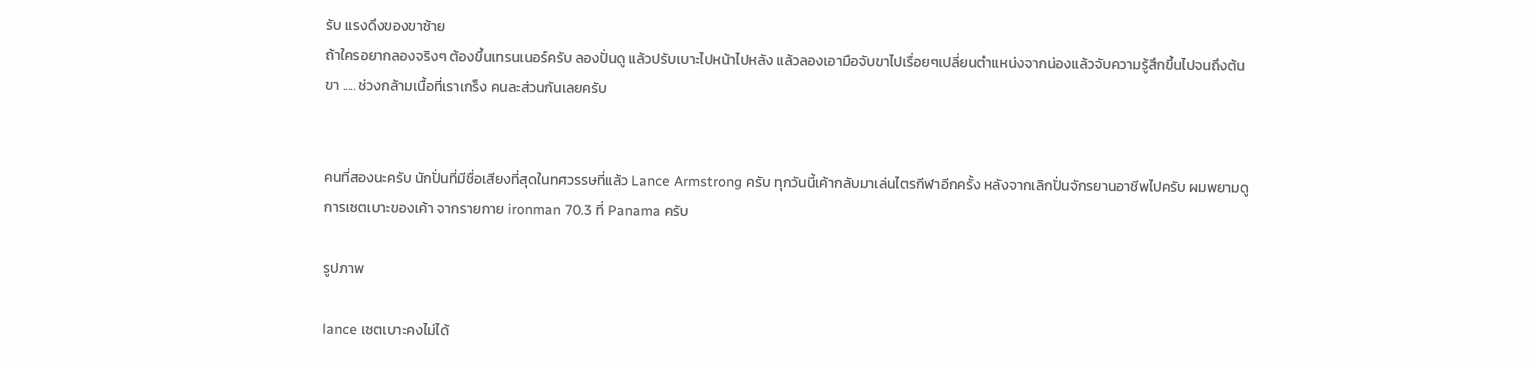รับ แรงดึงของขาซ้าย
ถ้าใครอยากลองจริงๆ ต้องขึ้นเทรนเนอร์ครับ ลองปั่นดู แล้วปรับเบาะไปหน้าไปหลัง แล้วลองเอามือจับขาไปเรื่อยๆเปลี่ยนตำแหน่งจากน่องแล้วจับความรู้สึกขึ้นไปจนถึงต้นขา ..... ช่วงกล้ามเนื้อที่เราเกร็ง คนละส่วนกันเลยครับ


คนที่สองนะครับ นักปั่นที่มีชื่อเสียงที่สุดในทศวรรษที่แล้ว Lance Armstrong ครับ ทุกวันนี้เค้ากลับมาเล่นไตรกีฬาอีกครั้ง หลังจากเลิกปั่นจักรยานอาชีพไปครับ ผมพยามดูการเซตเบาะของเค้า จากรายกาย ironman 70.3 ที่ Panama ครับ

รูปภาพ

lance เซตเบาะคงไม่ได้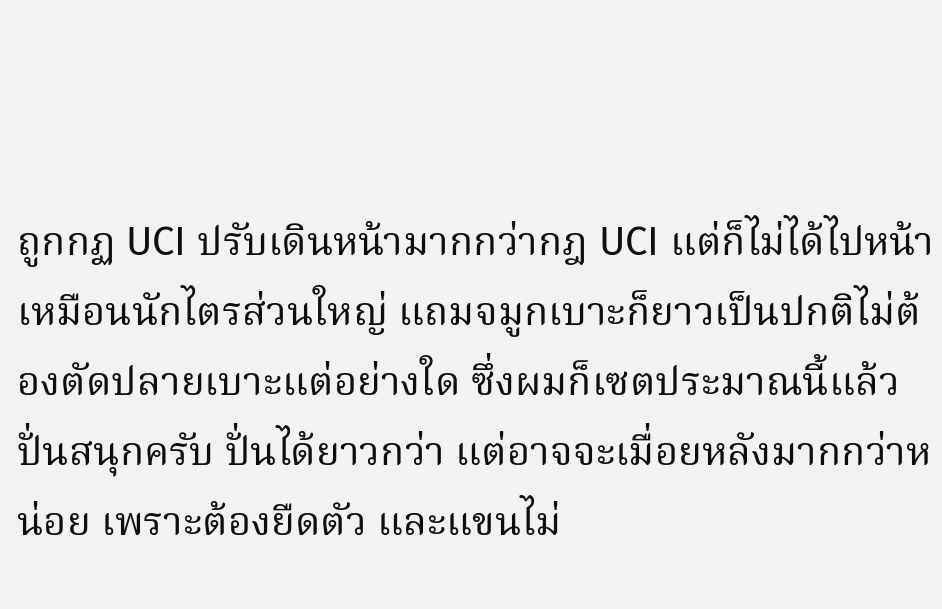ถูกกฏ UCI ปรับเดินหน้ามากกว่ากฎ UCI แต่ก็ไม่ได้ไปหน้าเหมือนนักไตรส่วนใหญ่ แถมจมูกเบาะก็ยาวเป็นปกติไม่ต้องตัดปลายเบาะแต่อย่างใด ซึ่งผมก็เซตประมาณนี้แล้วปั่นสนุกครับ ปั่นได้ยาวกว่า แต่อาจจะเมื่อยหลังมากกว่าหน่อย เพราะต้องยืดตัว และแขนไม่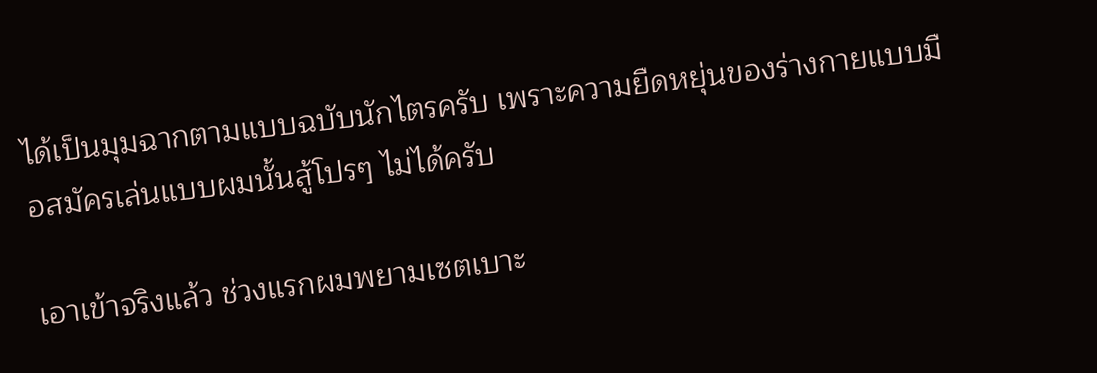ได้เป็นมุมฉากตามแบบฉบับนักไตรครับ เพราะความยืดหยุ่นของร่างกายแบบมือสมัครเล่นแบบผมนั้นสู้โปรๆ ไม่ได้ครับ

เอาเข้าจริงแล้ว ช่วงแรกผมพยามเซตเบาะ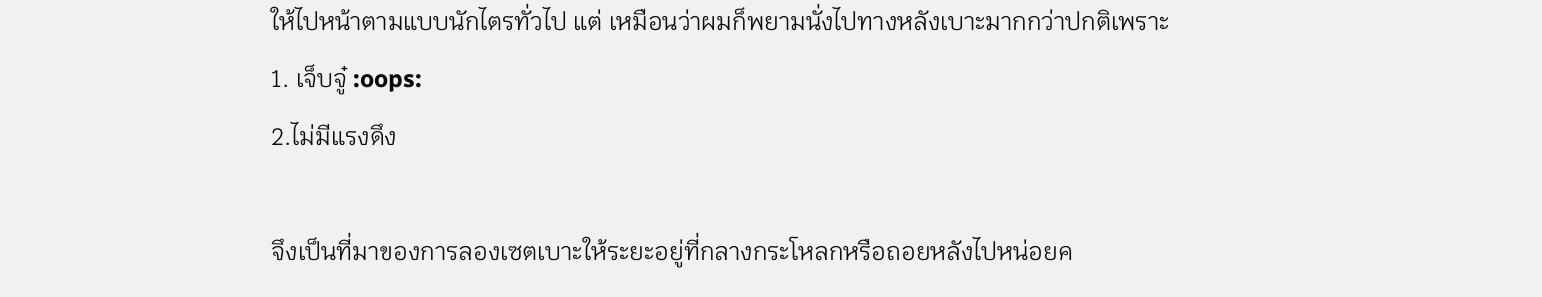ให้ไปหน้าตามแบบนักไตรทั่วไป แต่ เหมือนว่าผมก็พยามนั่งไปทางหลังเบาะมากกว่าปกติเพราะ
1. เจ็บจู๋ :oops:
2.ไม่มีแรงดึง

จึงเป็นที่มาของการลองเซตเบาะให้ระยะอยู่ที่กลางกระโหลกหรือถอยหลังไปหน่อยค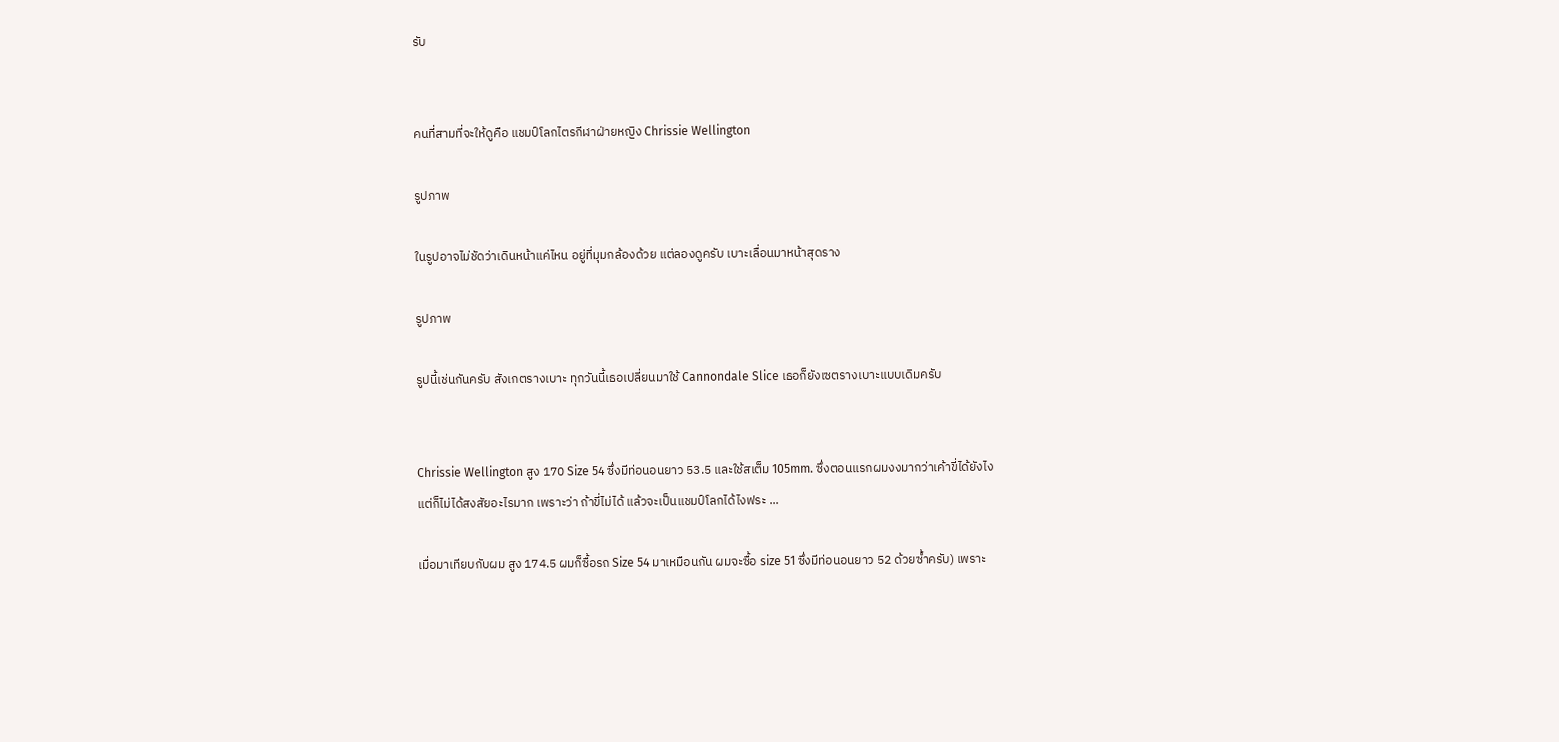รับ


คนที่สามที่จะให้ดูคือ แชมป์โลกไตรกีฬาฝ่ายหญิง Chrissie Wellington

รูปภาพ

ในรูปอาจไม่ชัดว่าเดินหน้าแค่ไหน อยู่ที่มุมกล้องด้วย แต่ลองดูครับ เบาะเลื่อนมาหน้าสุดราง

รูปภาพ

รูปนี้เช่นกันครับ สังเกตรางเบาะ ทุกวันนี้เธอเปลี่ยนมาใช้ Cannondale Slice เธอก็ยังเซตรางเบาะแบบเดิมครับ


Chrissie Wellington สูง 170 Size 54 ซึ่งมีท่อนอนยาว 53.5 และใช้สเต็ม 105mm. ซึ่งตอนแรกผมงงมากว่าเค้าขี่ได้ยังไง
แต่ก็ไม่ได้สงสัยอะไรมาก เพราะว่า ถ้าขี่ไม่ได้ แล้วจะเป็นแชมป์โลกได้ไงฟระ ...

เมื่อมาเทียบกับผม สูง 174.5 ผมก็ซื้อรถ Size 54 มาเหมือนกัน ผมจะซื้อ size 51 ซึ่งมีท่อนอนยาว 52 ด้วยซ้ำครับ) เพราะ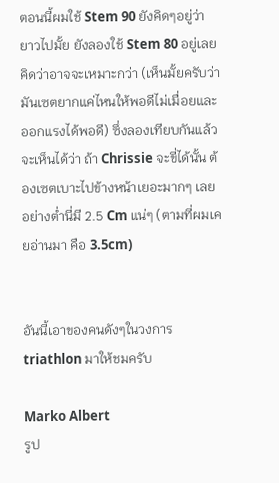ตอนนี้ผมใช้ Stem 90 ยังคิดๆอยู่ว่ายาวไปมั้ย ยังลองใช้ Stem 80 อยู่เลยคิดว่าอาจจะเหมาะกว่า (เห็นมั้ยครับว่ามันเซตยากแค่ไหนให้พอดีไม่เมื่อยและออกแรงได้พอดี) ซึ่งลองเทียบกันแล้ว จะเห็นได้ว่า ถ้า Chrissie จะขี่ได้นั้น ต้องเซตเบาะไปข้างหน้าเยอะมากๆ เลย อย่างต่ำนี่มี 2.5 Cm แน่ๆ (ตามที่ผมเคยอ่านมา คือ 3.5cm)


อันนี้เอาของคนดังๆในวงการ triathlon มาให้ชมครับ

Marko Albert
รูป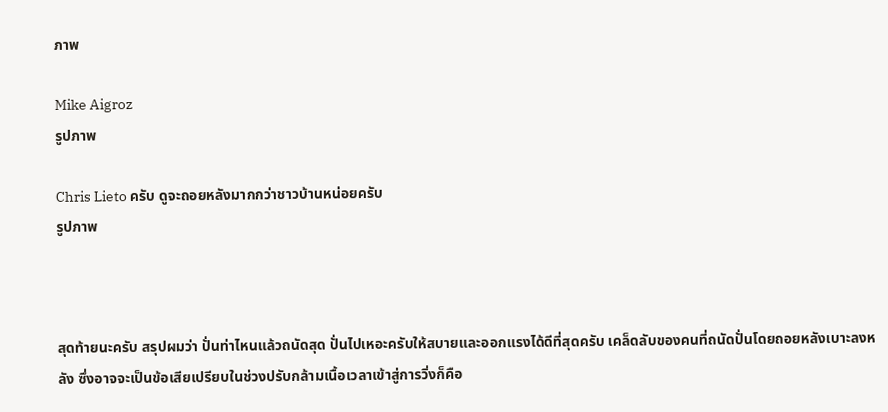ภาพ

Mike Aigroz
รูปภาพ

Chris Lieto ครับ ดูจะถอยหลังมากกว่าชาวบ้านหน่อยครับ
รูปภาพ



สุดท้ายนะครับ สรุปผมว่า ปั่นท่าไหนแล้วถนัดสุด ปั่นไปเหอะครับให้สบายและออกแรงได้ดีที่สุดครับ เคล็ดลับของคนที่ถนัดปั่นโดยถอยหลังเบาะลงหลัง ซึ่งอาจจะเป็นข้อเสียเปรียบในช่วงปรับกล้ามเนื้อเวลาเข้าสู่การวิ่งก็คือ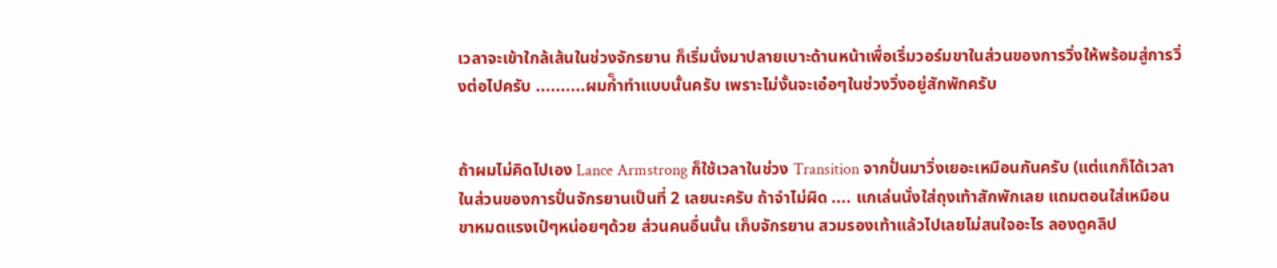เวลาจะเข้าใกล้เส้นในช่วงจักรยาน ก็เริ่มนั่งมาปลายเบาะด้านหน้าเพื่อเริ่มวอร์มขาในส่วนของการวิ่งให้พร้อมสู่การวิ่งต่อไปครับ ..........ผมก็ำทำแบบนั้นครับ เพราะไม่งั้นจะเอ๋อๆในช่วงวิ่งอยู่สักพักครับ


ถ้าผมไม่คิดไปเอง Lance Armstrong ก็ใช้เวลาในช่วง Transition จากปั่นมาวิ่งเยอะเหมือนกันครับ (แต่แกก็ได้เวลาในส่วนของการปั่นจักรยานเป็นที่ 2 เลยนะครับ ถ้าจำไม่ผิด .... แกเล่นนั่งใส่ถุงเท้าสักพักเลย แถมตอนใส่เหมือนขาหมดแรงเป๋ๆหน่อยๆด้วย ส่วนคนอื่นนั้น เก็บจักรยาน สวมรองเท้าแล้วไปเลยไม่สนใจอะไร ลองดูคลิป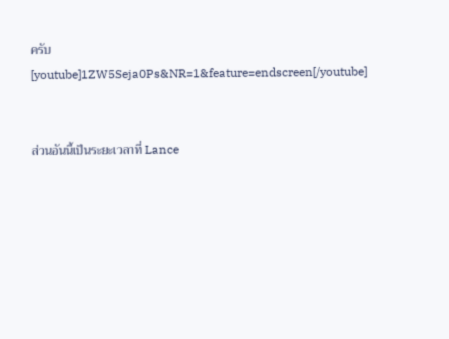ครับ
[youtube]1ZW5Seja0Ps&NR=1&feature=endscreen[/youtube]


ส่วนอันนี้เป็นระยะเวลาที่ Lance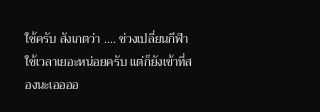ใช้ครับ สังเกตว่า .... ช่วงเปลี่ยนกีฬา ใช้เวลาเยอะหน่อยครับ แต่ก็ยังเข้าที่สองนะเออออ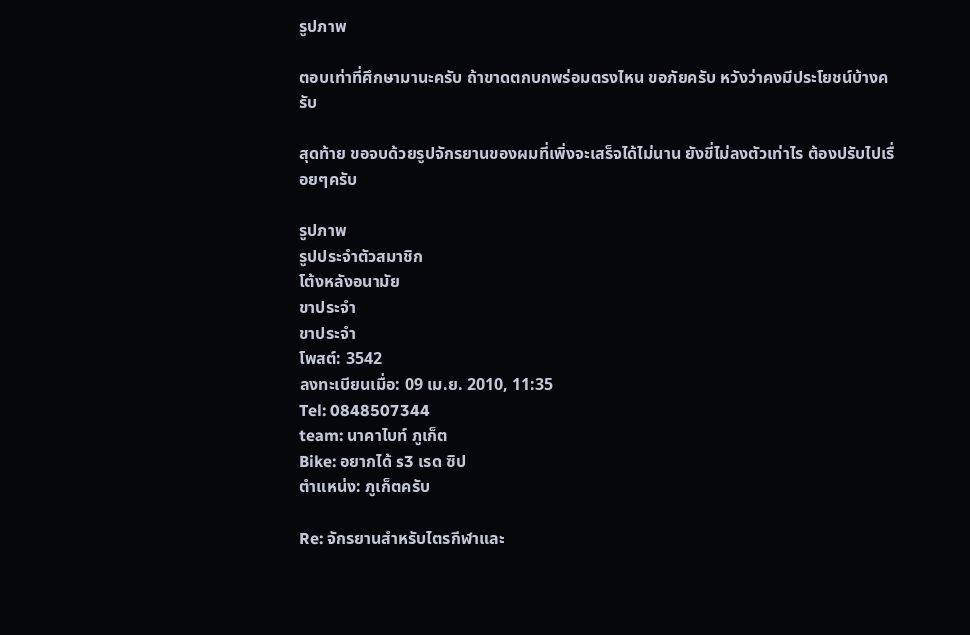รูปภาพ

ตอบเท่าที่ศึกษามานะครับ ถ้าขาดตกบกพร่อมตรงไหน ขอภัยครับ หวังว่าคงมีประโยชน์บ้างครับ

สุดท้าย ขอจบด้วยรูปจักรยานของผมที่เพิ่งจะเสร็จได้ไม่นาน ยังขี่ไม่ลงตัวเท่าไร ต้องปรับไปเรื่อยๆครับ

รูปภาพ
รูปประจำตัวสมาชิก
โต้งหลังอนามัย
ขาประจำ
ขาประจำ
โพสต์: 3542
ลงทะเบียนเมื่อ: 09 เม.ย. 2010, 11:35
Tel: 0848507344
team: นาคาไบท์ ภูเก็ต
Bike: อยากได้ s3 เรด ซิป
ตำแหน่ง: ภูเก็ตครับ

Re: จักรยานสำหรับไตรกีฬาและ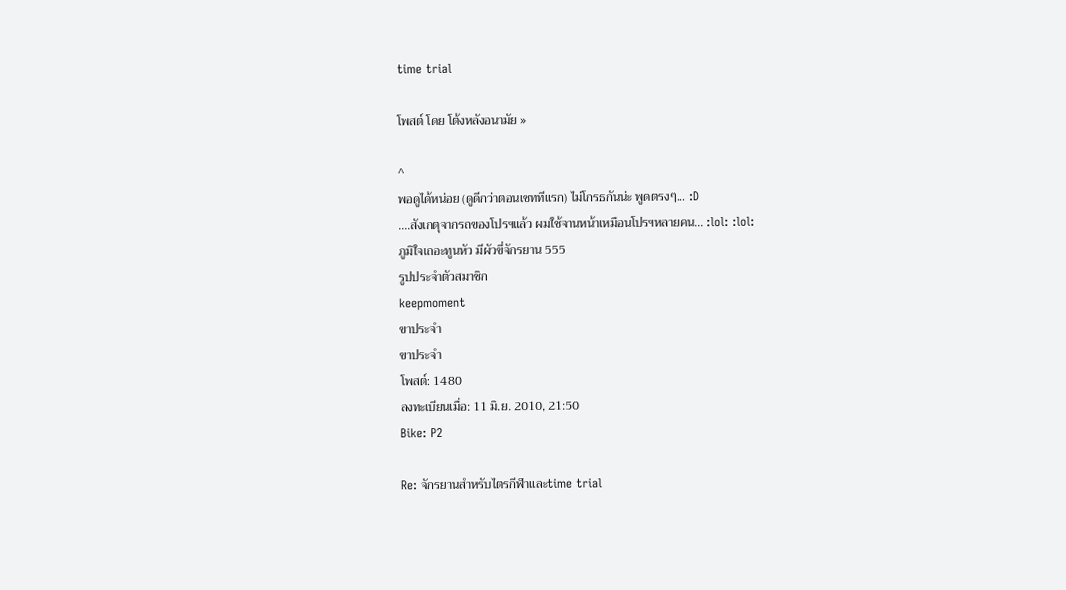time trial

โพสต์ โดย โต้งหลังอนามัย »

^
พอดูได้หน่อย (ดูดีกว่าตอนเซททีแรก) ไม่โกรธกันน่ะ พูดตรงๆ... :D
....สังเกตุจากรถของโปรฯแล้ว ผมใช้จานหน้าเหมือนโปรฯหลายคน... :lol: :lol:
ภูมิใจเถอะทูนหัว มีผัวขี่จักรยาน 555
รูปประจำตัวสมาชิก
keepmoment
ขาประจำ
ขาประจำ
โพสต์: 1480
ลงทะเบียนเมื่อ: 11 มิ.ย. 2010, 21:50
Bike: P2

Re: จักรยานสำหรับไตรกีฬาและtime trial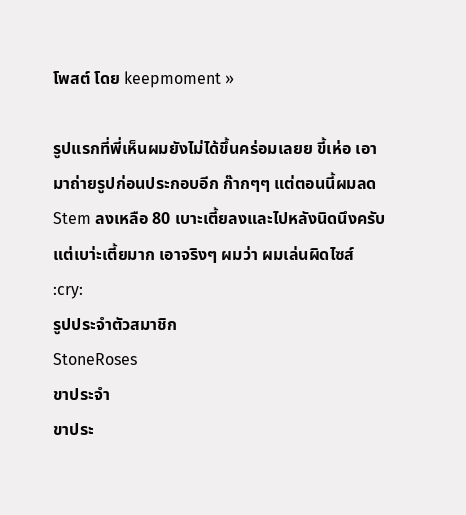โพสต์ โดย keepmoment »

รูปแรกที่พี่เห็นผมยังไม่ได้ขึ้นคร่อมเลยย ขี้เห่อ เอามาถ่ายรูปก่อนประกอบอีก ก๊ากๆๆ แต่ตอนนี้ผมลด Stem ลงเหลือ 80 เบาะเตี้ยลงและไปหลังนิดนึงครับ แต่เบา่ะเตี้ยมาก เอาจริงๆ ผมว่า ผมเล่นผิดไซส์ :cry:
รูปประจำตัวสมาชิก
StoneRoses
ขาประจำ
ขาประ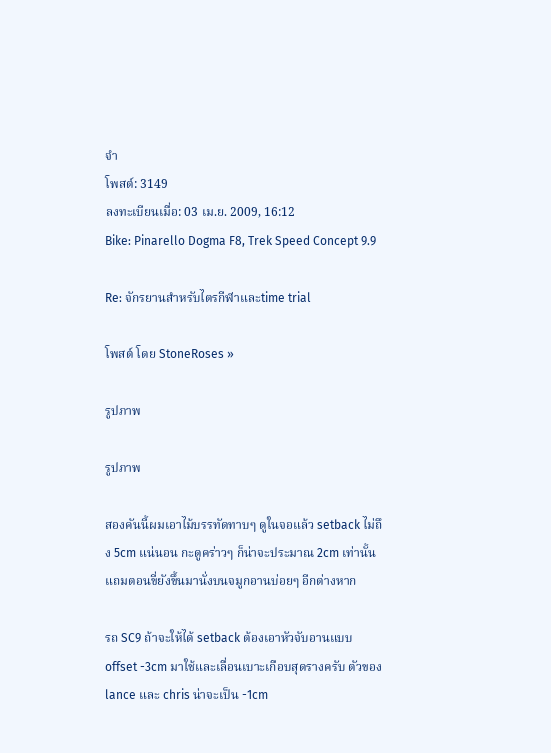จำ
โพสต์: 3149
ลงทะเบียนเมื่อ: 03 เม.ย. 2009, 16:12
Bike: Pinarello Dogma F8, Trek Speed Concept 9.9

Re: จักรยานสำหรับไตรกีฬาและtime trial

โพสต์ โดย StoneRoses »

รูปภาพ

รูปภาพ

สองคันนี้ผมเอาไม้บรรทัดทาบๆ ดูในจอแล้ว setback ไม่ถึง 5cm แน่นอน กะดูคร่าวๆ ก็น่าจะประมาณ 2cm เท่านั้น แถมตอนขี่ยังขึ้นมานั่งบนจมูกอานบ่อยๆ อีกต่างหาก

รถ SC9 ถ้าจะให้ได้ setback ต้องเอาหัวจับอานแบบ offset -3cm มาใช้และเลื่อนเบาะเกือบสุดรางครับ ตัวของ lance และ chris น่าจะเป็น -1cm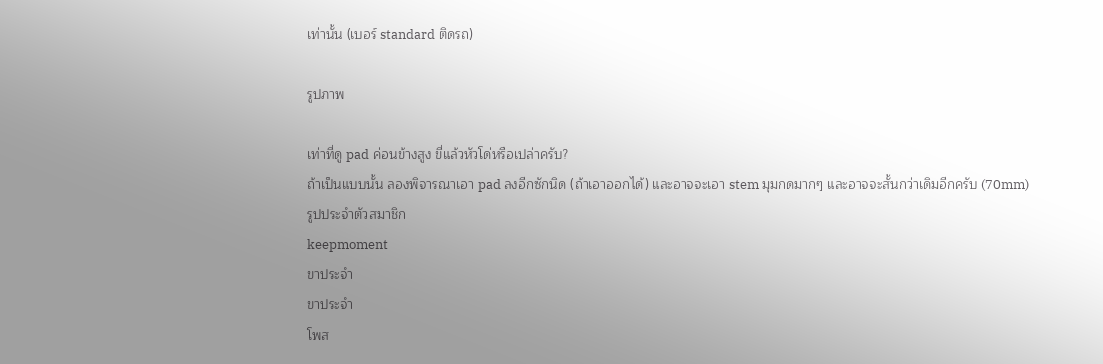เท่านั้น (เบอร์ standard ติดรถ)

รูปภาพ

เท่าที่ดู pad ค่อนข้างสูง ขี่แล้วหัวโด่หรือเปล่าครับ?
ถ้าเป็นแบบนั้น ลองพิจารณาเอา pad ลงอีกซักนิด (ถ้าเอาออกได้) และอาจจะเอา stem มุมกดมากๆ และอาจจะสั้นกว่าเดิมอีกครับ (70mm)
รูปประจำตัวสมาชิก
keepmoment
ขาประจำ
ขาประจำ
โพส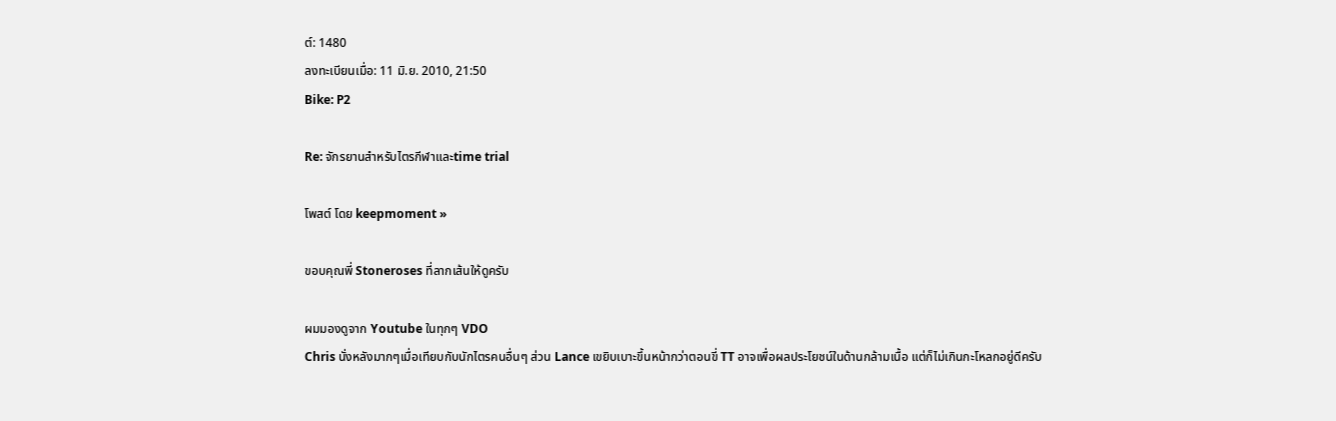ต์: 1480
ลงทะเบียนเมื่อ: 11 มิ.ย. 2010, 21:50
Bike: P2

Re: จักรยานสำหรับไตรกีฬาและtime trial

โพสต์ โดย keepmoment »

ขอบคุณพี่ Stoneroses ที่ลากเส้นให้ดูครับ

ผมมองดูจาก Youtube ในทุกๆ VDO
Chris นั่งหลังมากๆเมื่อเทียบกับนักไตรคนอื่นๆ ส่วน Lance เขยิบเบาะขึ้นหน้ากว่าตอนขี่ TT อาจเพื่อผลประโยชน์ในด้านกล้ามเนื้อ แต่ก็ไม่เกินกะโหลกอยู่ดีครับ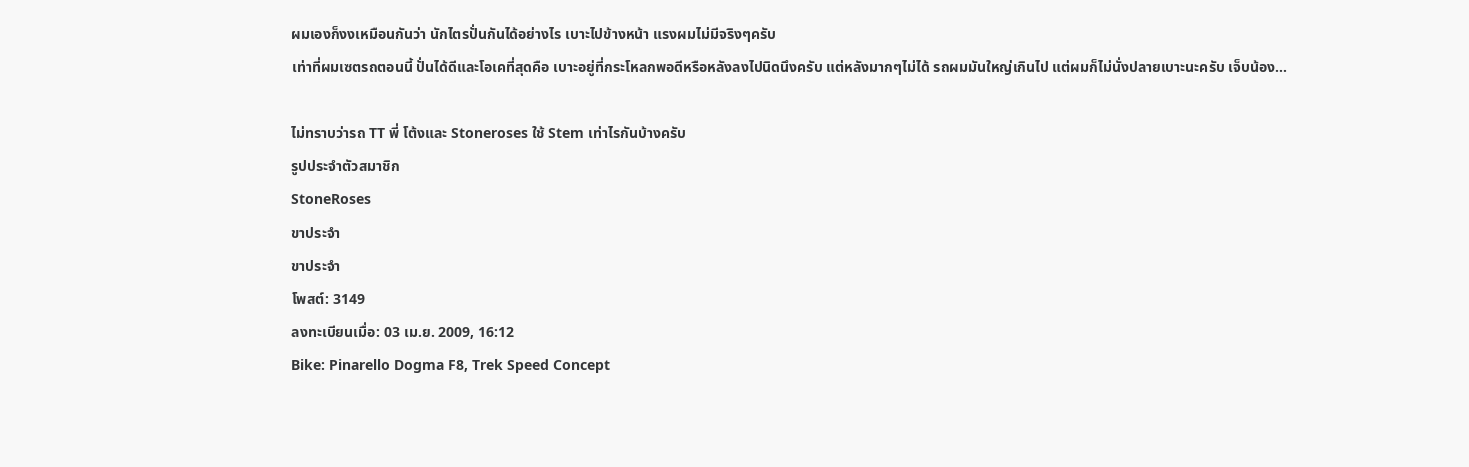ผมเองก็งงเหมือนกันว่า นักไตรปั่นกันได้อย่างไร เบาะไปข้างหน้า แรงผมไม่มีจริงๆครับ
เท่าที่ผมเซตรถตอนนี้ ปั่นได้ดีและโอเคที่สุดคือ เบาะอยู่ที่กระโหลกพอดีหรือหลังลงไปนิดนึงครับ แต่หลังมากๆไม่ได้ รถผมมันใหญ่เกินไป แต่ผมก็ไม่นั่งปลายเบาะนะครับ เจ็บน้อง...

ไม่ทราบว่ารถ TT พี่ โต้งและ Stoneroses ใช้ Stem เท่าไรกันบ้างครับ
รูปประจำตัวสมาชิก
StoneRoses
ขาประจำ
ขาประจำ
โพสต์: 3149
ลงทะเบียนเมื่อ: 03 เม.ย. 2009, 16:12
Bike: Pinarello Dogma F8, Trek Speed Concept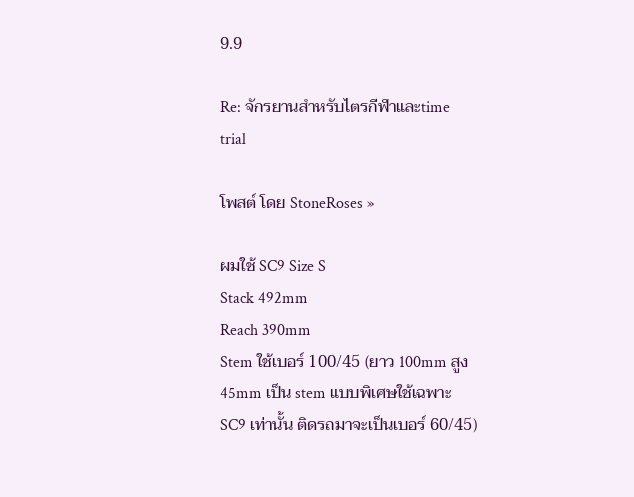9.9

Re: จักรยานสำหรับไตรกีฬาและtime trial

โพสต์ โดย StoneRoses »

ผมใช้ SC9 Size S
Stack 492mm
Reach 390mm
Stem ใช้เบอร์ 100/45 (ยาว 100mm สูง 45mm เป็น stem แบบพิเศษใช้เฉพาะ SC9 เท่านั้น ติดรถมาจะเป็นเบอร์ 60/45)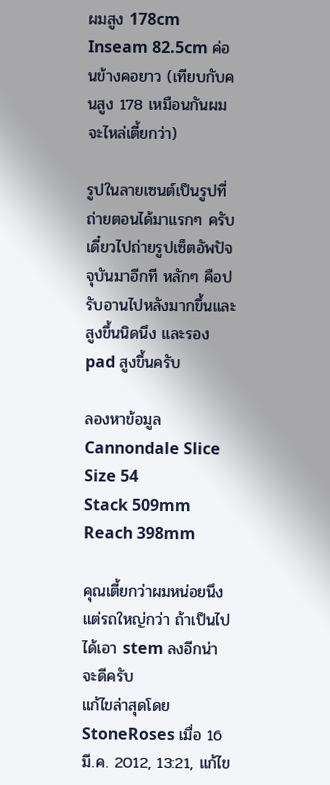ผมสูง 178cm Inseam 82.5cm ค่อนข้างคอยาว (เทียบกับคนสูง 178 เหมือนกันผมจะไหล่เตี้ยกว่า)

รูปในลายเซนต์เป็นรูปที่ถ่ายตอนได้มาแรกๆ ครับ เดี๋ยวไปถ่ายรูปเซ็ตอัพปัจจุบันมาอีกที หลักๆ คือปรับอานไปหลังมากขึ้นและสูงขึ้นนิดนึง และรอง pad สูงขึ้นครับ

ลองหาข้อมูล Cannondale Slice
Size 54
Stack 509mm
Reach 398mm

คุณเตี้ยกว่าผมหน่อยนึงแต่รถใหญ่กว่า ถ้าเป็นไปได้เอา stem ลงอีกน่าจะดีครับ
แก้ไขล่าสุดโดย StoneRoses เมื่อ 16 มี.ค. 2012, 13:21, แก้ไข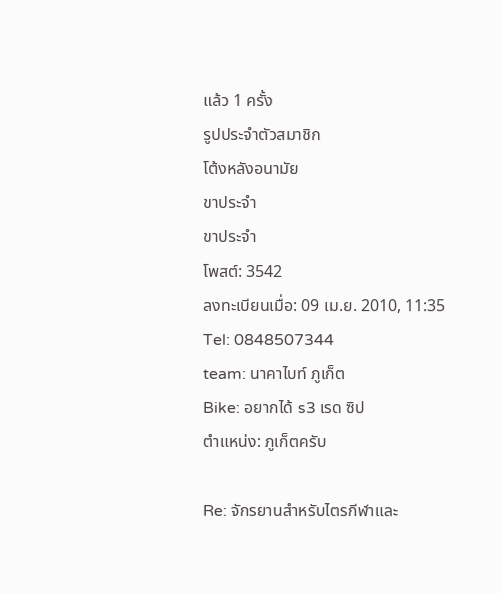แล้ว 1 ครั้ง
รูปประจำตัวสมาชิก
โต้งหลังอนามัย
ขาประจำ
ขาประจำ
โพสต์: 3542
ลงทะเบียนเมื่อ: 09 เม.ย. 2010, 11:35
Tel: 0848507344
team: นาคาไบท์ ภูเก็ต
Bike: อยากได้ s3 เรด ซิป
ตำแหน่ง: ภูเก็ตครับ

Re: จักรยานสำหรับไตรกีฬาและ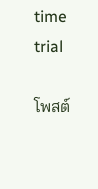time trial

โพสต์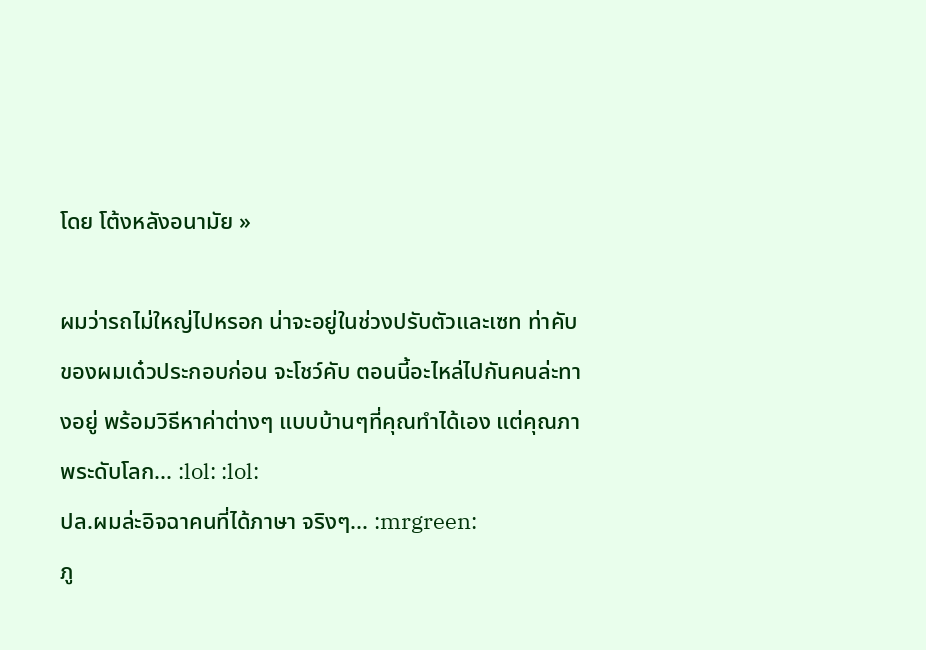โดย โต้งหลังอนามัย »

ผมว่ารถไม่ใหญ่ไปหรอก น่าจะอยู่ในช่วงปรับตัวและเซท ท่าคับ
ของผมเด๋วประกอบก่อน จะโชว์คับ ตอนนี้อะไหล่ไปกันคนล่ะทางอยู่ พร้อมวิธีหาค่าต่างๆ แบบบ้านๆที่คุณทำได้เอง แต่คุณภาพระดับโลก... :lol: :lol:
ปล.ผมล่ะอิจฉาคนที่ได้ภาษา จริงๆ... :mrgreen:
ภู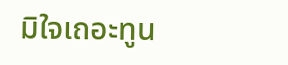มิใจเถอะทูน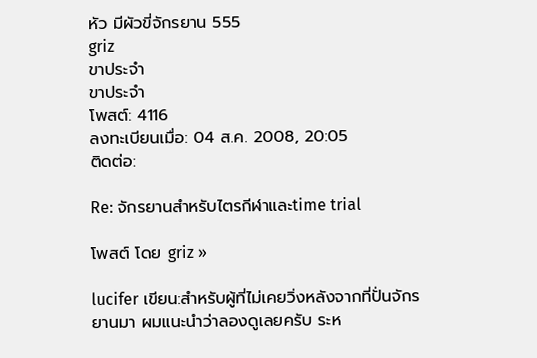หัว มีผัวขี่จักรยาน 555
griz
ขาประจำ
ขาประจำ
โพสต์: 4116
ลงทะเบียนเมื่อ: 04 ส.ค. 2008, 20:05
ติดต่อ:

Re: จักรยานสำหรับไตรกีฬาและtime trial

โพสต์ โดย griz »

lucifer เขียน:สำหรับผู้ที่ไม่เคยวิ่งหลังจากที่ปั่นจักรยานมา ผมแนะนำว่าลองดูเลยครับ ระห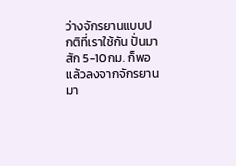ว่างจักรยานแบบปกติที่เราใช้กัน ปั่นมาสัก 5-10กม. ก็พอ แล้วลงจากจักรยานมา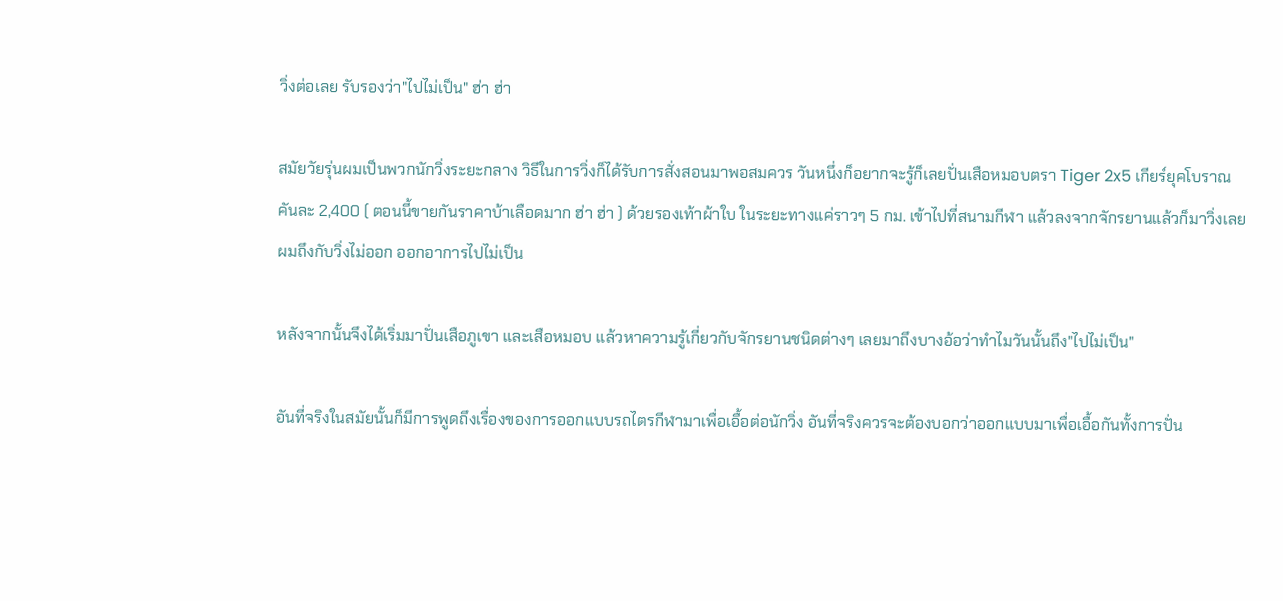วิ่งต่อเลย รับรองว่า"ไปไม่เป็น" ฮ่า ฮ่า

สมัยวัยรุ่นผมเป็นพวกนักวิ่งระยะกลาง วิธีในการวิ่งก็ได้รับการสั่งสอนมาพอสมควร วันหนึ่งก็อยากจะรู้ก็เลยปั่นเสือหมอบตรา Tiger 2x5 เกียร์ยุคโบราณคันละ 2,400 ( ตอนนี้ขายกันราคาบ้าเลือดมาก ฮ่า ฮ่า ) ด้วยรองเท้าผ้าใบ ในระยะทางแค่ราวๆ 5 กม. เข้าไปที่สนามกีฬา แล้วลงจากจักรยานแล้วก็มาวิ่งเลย ผมถึงกับวิ่งไม่ออก ออกอาการไปไม่เป็น

หลังจากนั้นจึงได้เริ่มมาปั่นเสือภูเขา และเสือหมอบ แล้วหาความรู้เกี่ยวกับจักรยานชนิดต่างๆ เลยมาถึงบางอ้อว่าทำไมวันนั้นถึง"ไปไม่เป็น"

อันที่จริงในสมัยนั้นก็มีการพูดถึงเรื่องของการออกแบบรถไตรกีฬามาเพื่อเอื้อต่อนักวิ่ง อันที่จริงควรจะต้องบอกว่าออกแบบมาเพื่อเอื้อกันทั้งการปั่น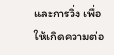และการวิ่ง เพื่อให้เกิดความต่อ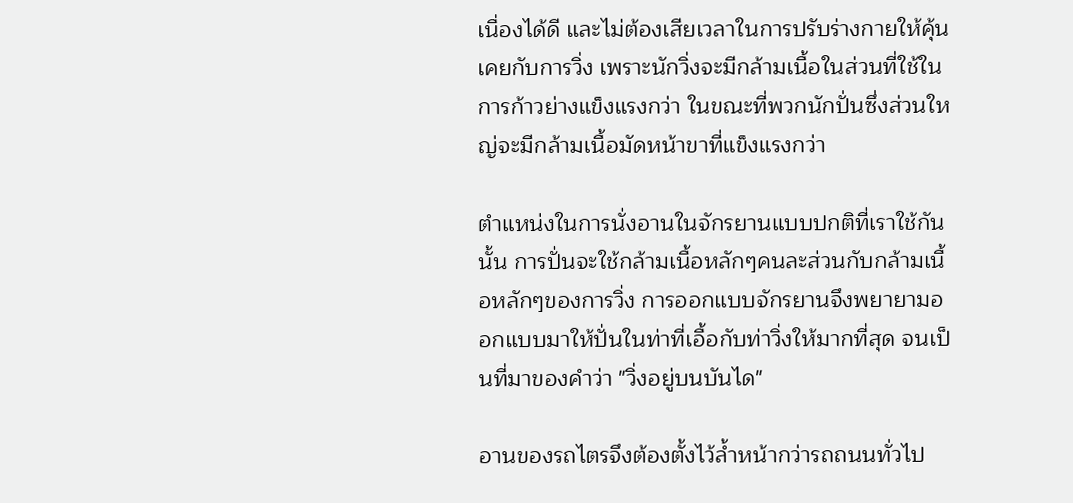เนื่องได้ดี และไม่ต้องเสียเวลาในการปรับร่างกายให้คุ้นเคยกับการวิ่ง เพราะนักวิ่งจะมีกล้ามเนื้อในส่วนที่ใช้ในการก้าวย่างแข็งแรงกว่า ในขณะที่พวกนักปั่นซึ่งส่วนใหญ่จะมีกล้ามเนื้อมัดหน้าขาที่แข็งแรงกว่า

ตำแหน่งในการนั่งอานในจักรยานแบบปกติที่เราใช้กันนั้น การปั่นจะใช้กล้ามเนื้อหลักๆคนละส่วนกับกล้ามเนื้อหลักๆของการวิ่ง การออกแบบจักรยานจึงพยายามออกแบบมาให้ปั่นในท่าที่เอื้อกับท่าวิ่งให้มากที่สุด จนเป็นที่มาของคำว่า "วิ่งอยู่บนบันได"

อานของรถไตรจึงต้องตั้งไว้ล้ำหน้ากว่ารถถนนทั่วไป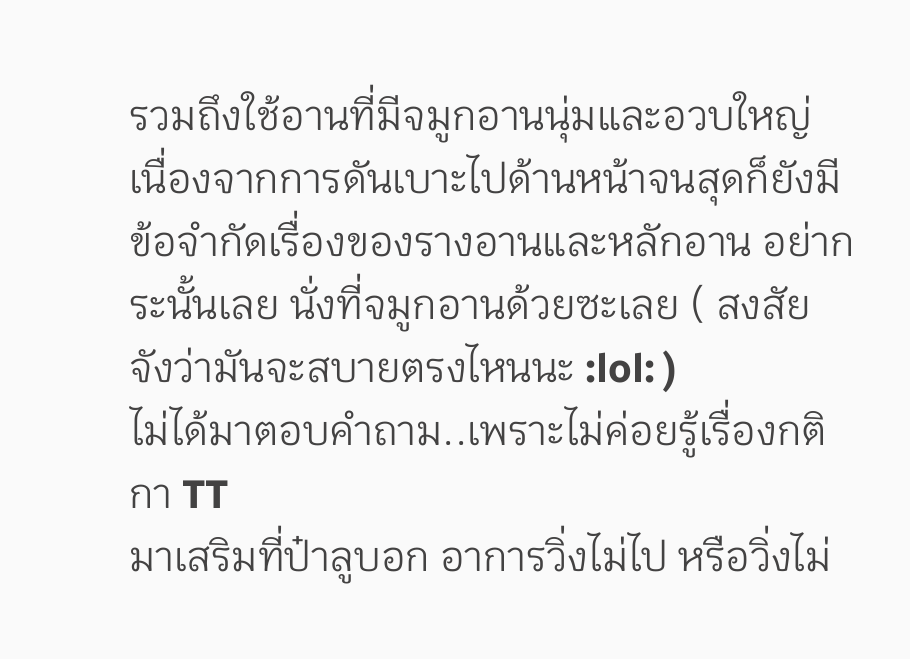รวมถึงใช้อานที่มีจมูกอานนุ่มและอวบใหญ่ เนื่องจากการดันเบาะไปด้านหน้าจนสุดก็ยังมีข้อจำกัดเรื่องของรางอานและหลักอาน อย่ากระนั้นเลย นั่งที่จมูกอานด้วยซะเลย ( สงสัยจังว่ามันจะสบายตรงไหนนะ :lol: )
ไม่ได้มาตอบคำถาม..เพราะไม่ค่อยรู้เรื่องกติกา TT
มาเสริมที่ป๋าลูบอก อาการวิ่งไม่ไป หรือวิ่งไม่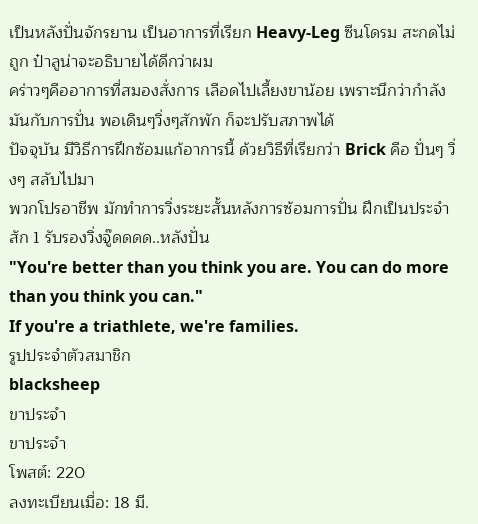เป็นหลังปั่นจักรยาน เป็นอาการที่เรียก Heavy-Leg ซีนโดรม สะกดไม่ถูก ป๋าลูน่าจะอธิบายได้ดีกว่าผม
คร่าวๆคืออาการที่สมองสั่งการ เลือดไปเลี้ยงขาน้อย เพราะนึกว่ากำลังมันกับการปั่น พอเดินๆวิ่งๆสักพัก ก็จะปรับสภาพได้
ปัจจุบัน มีวิธีการฝึกซ้อมแก้อาการนี้ ด้วยวิธีที่เรียกว่า Brick คือ ปั่นๆ วิ่งๆ สลับไปมา
พวกโปรอาชีพ มักทำการวิ่งระยะสั้นหลังการซ้อมการปั่น ฝึกเป็นประจำสัก 1 รับรองวิ่งจู๊ดดดด..หลังปั่น
"You're better than you think you are. You can do more than you think you can."
If you're a triathlete, we're families.
รูปประจำตัวสมาชิก
blacksheep
ขาประจำ
ขาประจำ
โพสต์: 220
ลงทะเบียนเมื่อ: 18 มี.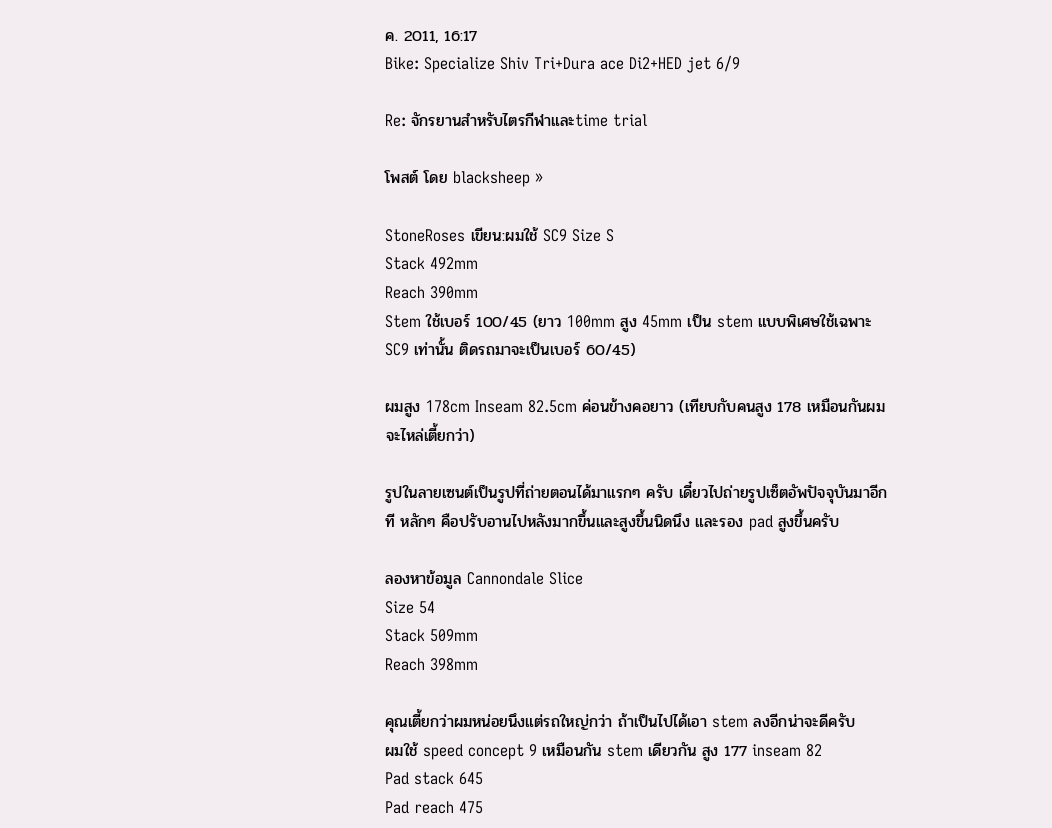ค. 2011, 16:17
Bike: Specialize Shiv Tri+Dura ace Di2+HED jet 6/9

Re: จักรยานสำหรับไตรกีฬาและtime trial

โพสต์ โดย blacksheep »

StoneRoses เขียน:ผมใช้ SC9 Size S
Stack 492mm
Reach 390mm
Stem ใช้เบอร์ 100/45 (ยาว 100mm สูง 45mm เป็น stem แบบพิเศษใช้เฉพาะ SC9 เท่านั้น ติดรถมาจะเป็นเบอร์ 60/45)

ผมสูง 178cm Inseam 82.5cm ค่อนข้างคอยาว (เทียบกับคนสูง 178 เหมือนกันผมจะไหล่เตี้ยกว่า)

รูปในลายเซนต์เป็นรูปที่ถ่ายตอนได้มาแรกๆ ครับ เดี๋ยวไปถ่ายรูปเซ็ตอัพปัจจุบันมาอีกที หลักๆ คือปรับอานไปหลังมากขึ้นและสูงขึ้นนิดนึง และรอง pad สูงขึ้นครับ

ลองหาข้อมูล Cannondale Slice
Size 54
Stack 509mm
Reach 398mm

คุณเตี้ยกว่าผมหน่อยนึงแต่รถใหญ่กว่า ถ้าเป็นไปได้เอา stem ลงอีกน่าจะดีครับ
ผมใช้ speed concept 9 เหมือนกัน stem เดียวกัน สูง 177 inseam 82
Pad stack 645
Pad reach 475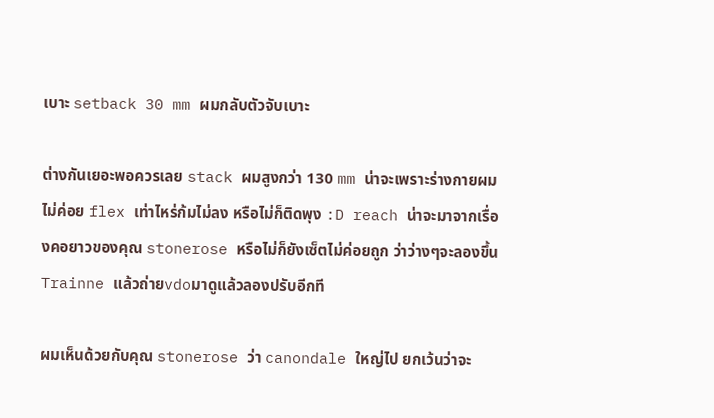เบาะ setback 30 mm ผมกลับตัวจับเบาะ

ต่างกันเยอะพอควรเลย stack ผมสูงกว่า 130 mm น่าจะเพราะร่างกายผมไม่ค่อย flex เท่าไหร่ก้มไม่ลง หรือไม่ก็ติดพุง :D reach น่าจะมาจากเรื่องคอยาวของคุณ stonerose หรือไม่ก็ยังเซ็ตไม่ค่อยถูก ว่าว่างๆจะลองขึ้น Trainne แล้วถ่ายvdoมาดูแล้วลองปรับอีกที

ผมเห็นด้วยกับคุณ stonerose ว่า canondale ใหญ่ไป ยกเว้นว่าจะ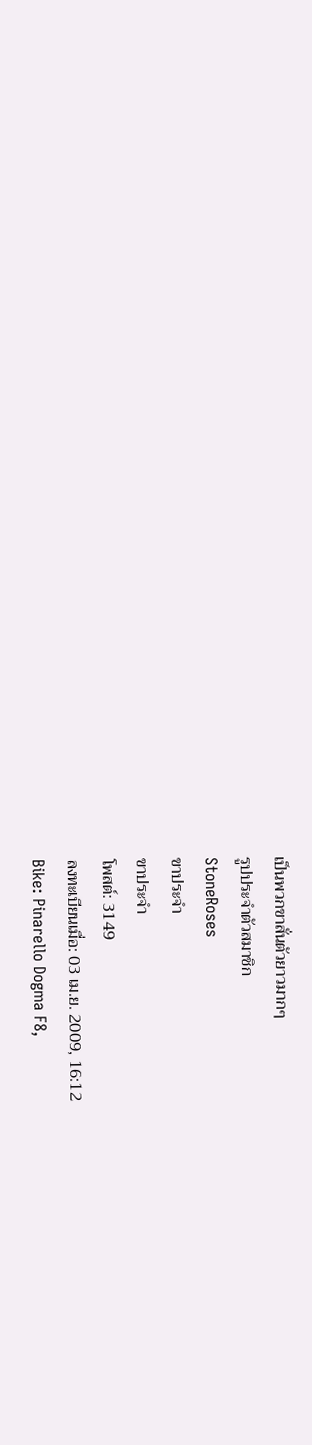เป็นพวกขาสั่นตัวยาวมากๆ
รูปประจำตัวสมาชิก
StoneRoses
ขาประจำ
ขาประจำ
โพสต์: 3149
ลงทะเบียนเมื่อ: 03 เม.ย. 2009, 16:12
Bike: Pinarello Dogma F8,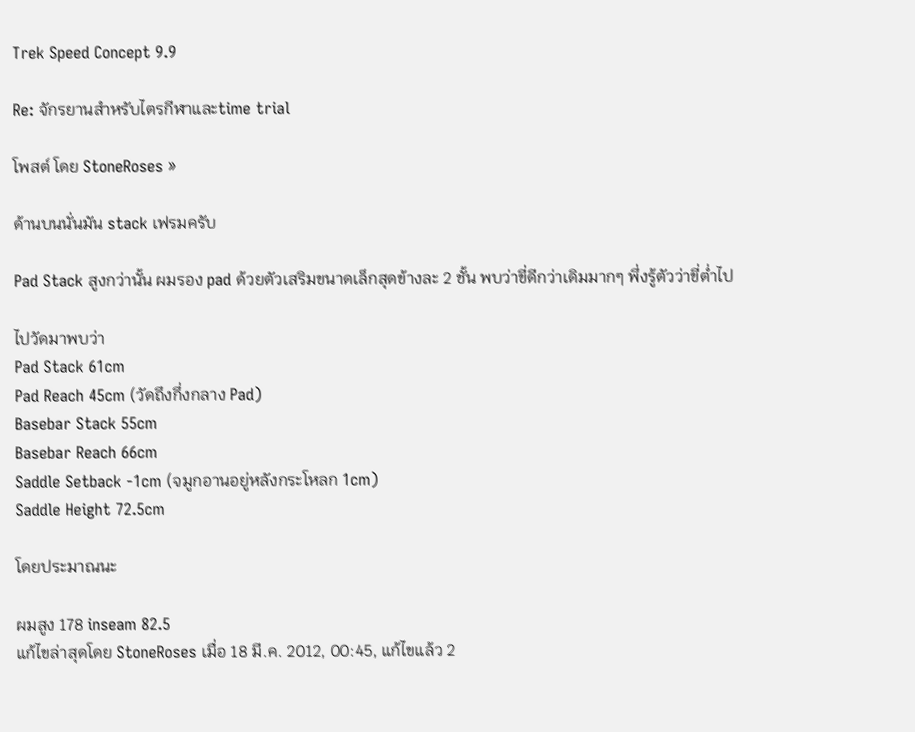Trek Speed Concept 9.9

Re: จักรยานสำหรับไตรกีฬาและtime trial

โพสต์ โดย StoneRoses »

ด้านบนนั่นมัน stack เฟรมครับ

Pad Stack สูงกว่านั้น ผมรอง pad ด้วยตัวเสริมขนาดเล็กสุดข้างละ 2 ชั้น พบว่าขี่ดีกว่าเดิมมากๆ พึ่งรู้ตัวว่าขี่ต่ำไป

ไปวัดมาพบว่า
Pad Stack 61cm
Pad Reach 45cm (วัดถึงกึ่งกลาง Pad)
Basebar Stack 55cm
Basebar Reach 66cm
Saddle Setback -1cm (จมูกอานอยู่หลังกระโหลก 1cm)
Saddle Height 72.5cm

โดยประมาณนะ

ผมสูง 178 inseam 82.5
แก้ไขล่าสุดโดย StoneRoses เมื่อ 18 มี.ค. 2012, 00:45, แก้ไขแล้ว 2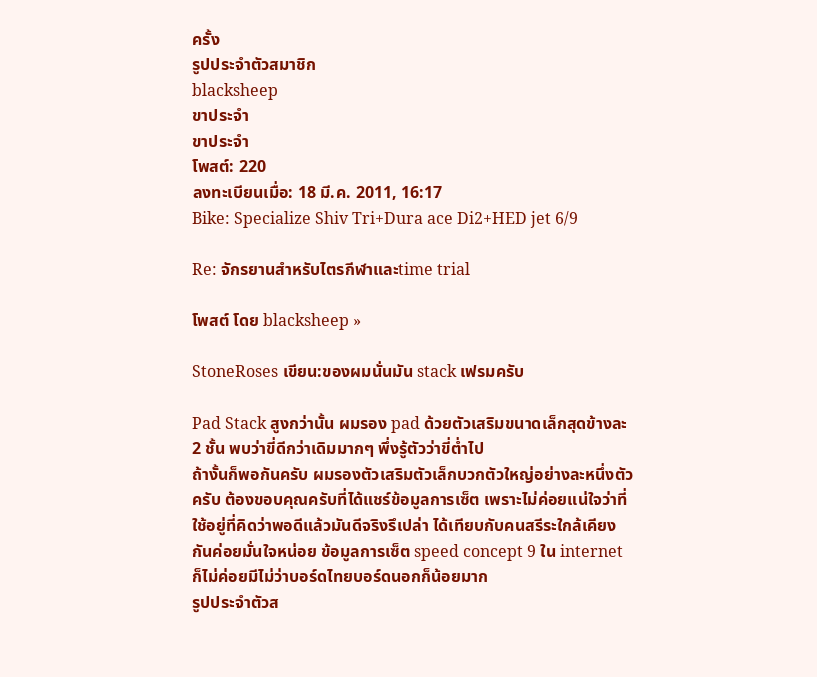ครั้ง
รูปประจำตัวสมาชิก
blacksheep
ขาประจำ
ขาประจำ
โพสต์: 220
ลงทะเบียนเมื่อ: 18 มี.ค. 2011, 16:17
Bike: Specialize Shiv Tri+Dura ace Di2+HED jet 6/9

Re: จักรยานสำหรับไตรกีฬาและtime trial

โพสต์ โดย blacksheep »

StoneRoses เขียน:ของผมนั่นมัน stack เฟรมครับ

Pad Stack สูงกว่านั้น ผมรอง pad ด้วยตัวเสริมขนาดเล็กสุดข้างละ 2 ชั้น พบว่าขี่ดีกว่าเดิมมากๆ พึ่งรู้ตัวว่าขี่ต่ำไป
ถ้างั้นก็พอกันครับ ผมรองตัวเสริมตัวเล็กบวกตัวใหญ่อย่างละหนึ่งตัวครับ ต้องขอบคุณครับที่ได้แชร์ข้อมูลการเซ็ต เพราะไม่ค่อยแน่ใจว่าที่ใช้อยู่ที่คิดว่าพอดีแล้วมันดีจริงรึเปล่า ได้เทียบกับคนสรีระใกล้เคียงกันค่อยมั่นใจหน่อย ข้อมูลการเซ็ต speed concept 9 ใน internet ก็ไม่ค่อยมีไม่ว่าบอร์ดไทยบอร์ดนอกก็น้อยมาก
รูปประจำตัวส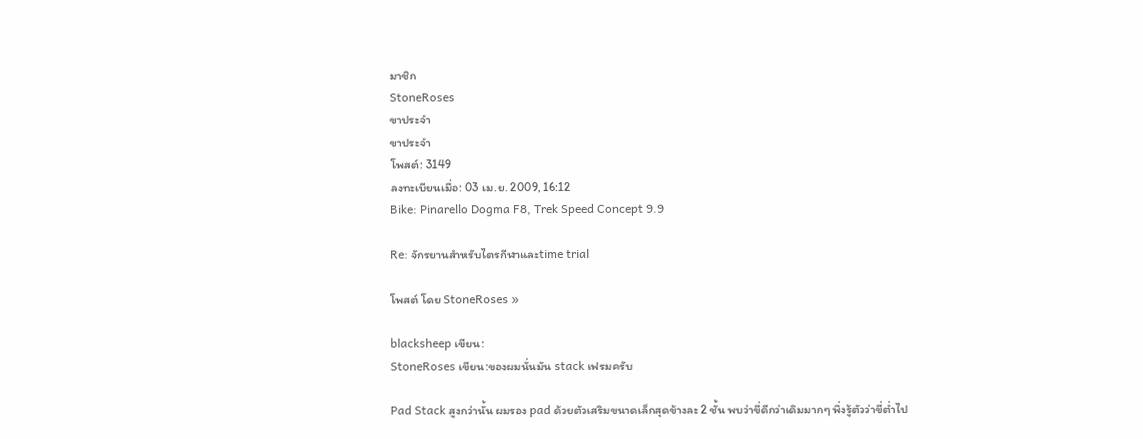มาชิก
StoneRoses
ขาประจำ
ขาประจำ
โพสต์: 3149
ลงทะเบียนเมื่อ: 03 เม.ย. 2009, 16:12
Bike: Pinarello Dogma F8, Trek Speed Concept 9.9

Re: จักรยานสำหรับไตรกีฬาและtime trial

โพสต์ โดย StoneRoses »

blacksheep เขียน:
StoneRoses เขียน:ของผมนั่นมัน stack เฟรมครับ

Pad Stack สูงกว่านั้น ผมรอง pad ด้วยตัวเสริมขนาดเล็กสุดข้างละ 2 ชั้น พบว่าขี่ดีกว่าเดิมมากๆ พึ่งรู้ตัวว่าขี่ต่ำไป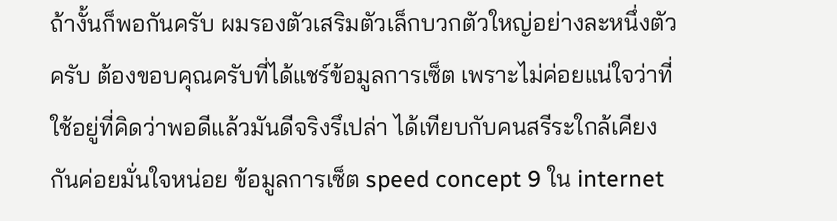ถ้างั้นก็พอกันครับ ผมรองตัวเสริมตัวเล็กบวกตัวใหญ่อย่างละหนึ่งตัวครับ ต้องขอบคุณครับที่ได้แชร์ข้อมูลการเซ็ต เพราะไม่ค่อยแน่ใจว่าที่ใช้อยู่ที่คิดว่าพอดีแล้วมันดีจริงรึเปล่า ได้เทียบกับคนสรีระใกล้เคียงกันค่อยมั่นใจหน่อย ข้อมูลการเซ็ต speed concept 9 ใน internet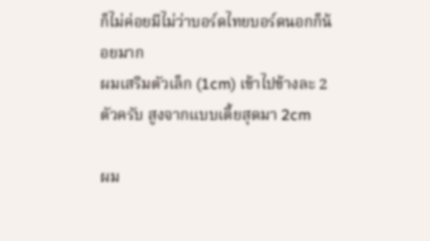ก็ไม่ค่อยมีไม่ว่าบอร์ดไทยบอร์ดนอกก็น้อยมาก
ผมเสริมตัวเล็ก (1cm) เข้าไปข้างละ 2 ตัวครับ สูงจากแบบเตี้ยสุดมา 2cm

ผม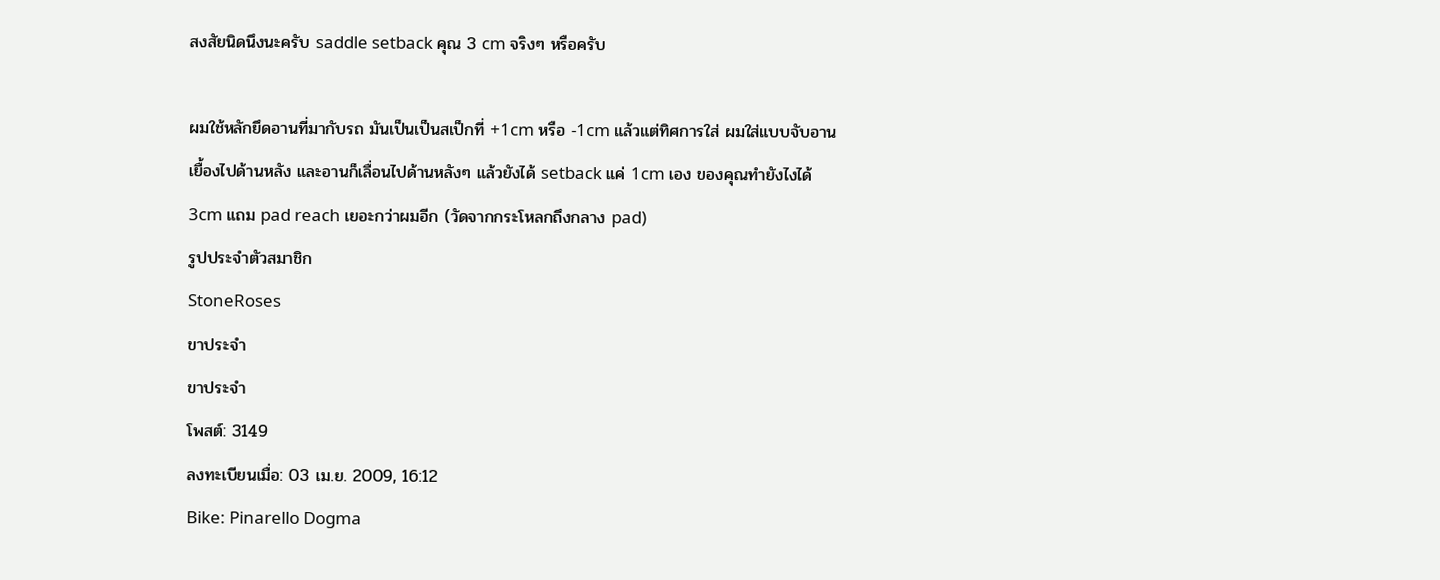สงสัยนิดนึงนะครับ saddle setback คุณ 3 cm จริงๆ หรือครับ

ผมใช้หลักยึดอานที่มากับรถ มันเป็นเป็นสเป็กที่ +1cm หรือ -1cm แล้วแต่ทิศการใส่ ผมใส่แบบจับอานเยื้องไปด้านหลัง และอานก็เลื่อนไปด้านหลังๆ แล้วยังได้ setback แค่ 1cm เอง ของคุณทำยังไงได้ 3cm แถม pad reach เยอะกว่าผมอีก (วัดจากกระโหลกถึงกลาง pad)
รูปประจำตัวสมาชิก
StoneRoses
ขาประจำ
ขาประจำ
โพสต์: 3149
ลงทะเบียนเมื่อ: 03 เม.ย. 2009, 16:12
Bike: Pinarello Dogma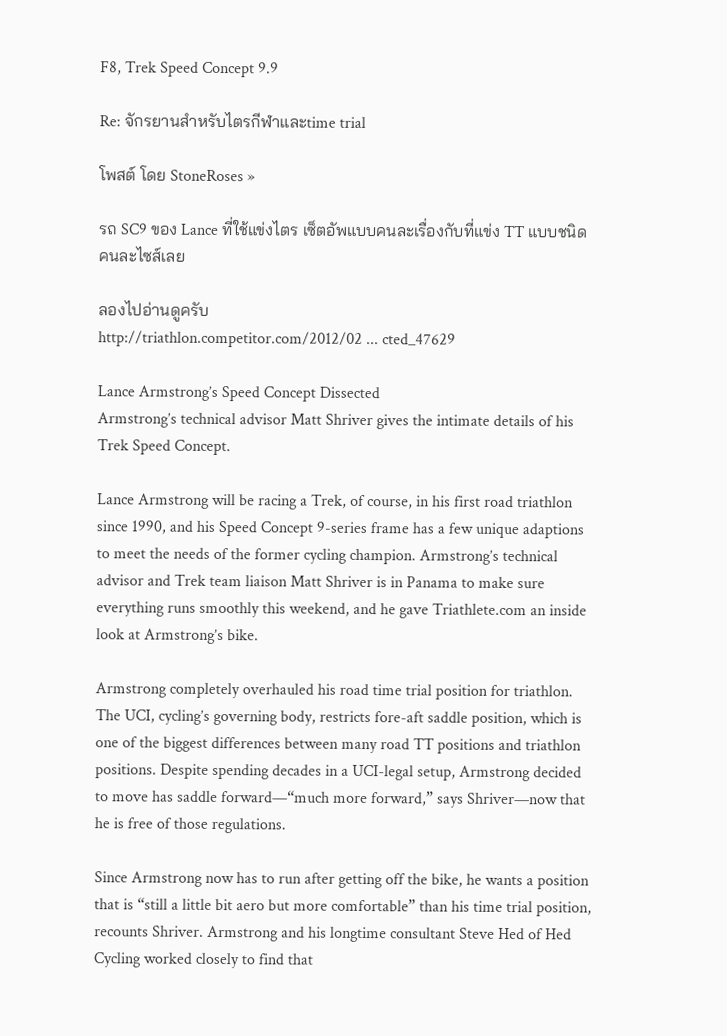F8, Trek Speed Concept 9.9

Re: จักรยานสำหรับไตรกีฬาและtime trial

โพสต์ โดย StoneRoses »

รถ SC9 ของ Lance ที่ใช้แข่งไตร เซ็ตอัพแบบคนละเรื่องกับที่แข่ง TT แบบชนิดคนละไซส์เลย

ลองไปอ่านดูครับ
http://triathlon.competitor.com/2012/02 ... cted_47629

Lance Armstrong’s Speed Concept Dissected
Armstrong’s technical advisor Matt Shriver gives the intimate details of his Trek Speed Concept.

Lance Armstrong will be racing a Trek, of course, in his first road triathlon since 1990, and his Speed Concept 9-series frame has a few unique adaptions to meet the needs of the former cycling champion. Armstrong’s technical advisor and Trek team liaison Matt Shriver is in Panama to make sure everything runs smoothly this weekend, and he gave Triathlete.com an inside look at Armstrong’s bike.

Armstrong completely overhauled his road time trial position for triathlon. The UCI, cycling’s governing body, restricts fore-aft saddle position, which is one of the biggest differences between many road TT positions and triathlon positions. Despite spending decades in a UCI-legal setup, Armstrong decided to move has saddle forward—“much more forward,” says Shriver—now that he is free of those regulations.

Since Armstrong now has to run after getting off the bike, he wants a position that is “still a little bit aero but more comfortable” than his time trial position, recounts Shriver. Armstrong and his longtime consultant Steve Hed of Hed Cycling worked closely to find that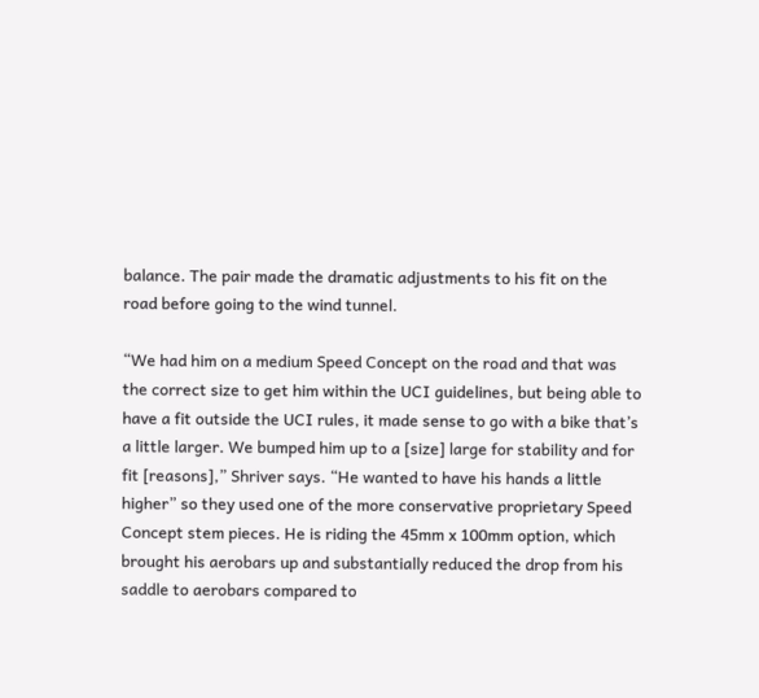balance. The pair made the dramatic adjustments to his fit on the road before going to the wind tunnel.

“We had him on a medium Speed Concept on the road and that was the correct size to get him within the UCI guidelines, but being able to have a fit outside the UCI rules, it made sense to go with a bike that’s a little larger. We bumped him up to a [size] large for stability and for fit [reasons],” Shriver says. “He wanted to have his hands a little higher” so they used one of the more conservative proprietary Speed Concept stem pieces. He is riding the 45mm x 100mm option, which brought his aerobars up and substantially reduced the drop from his saddle to aerobars compared to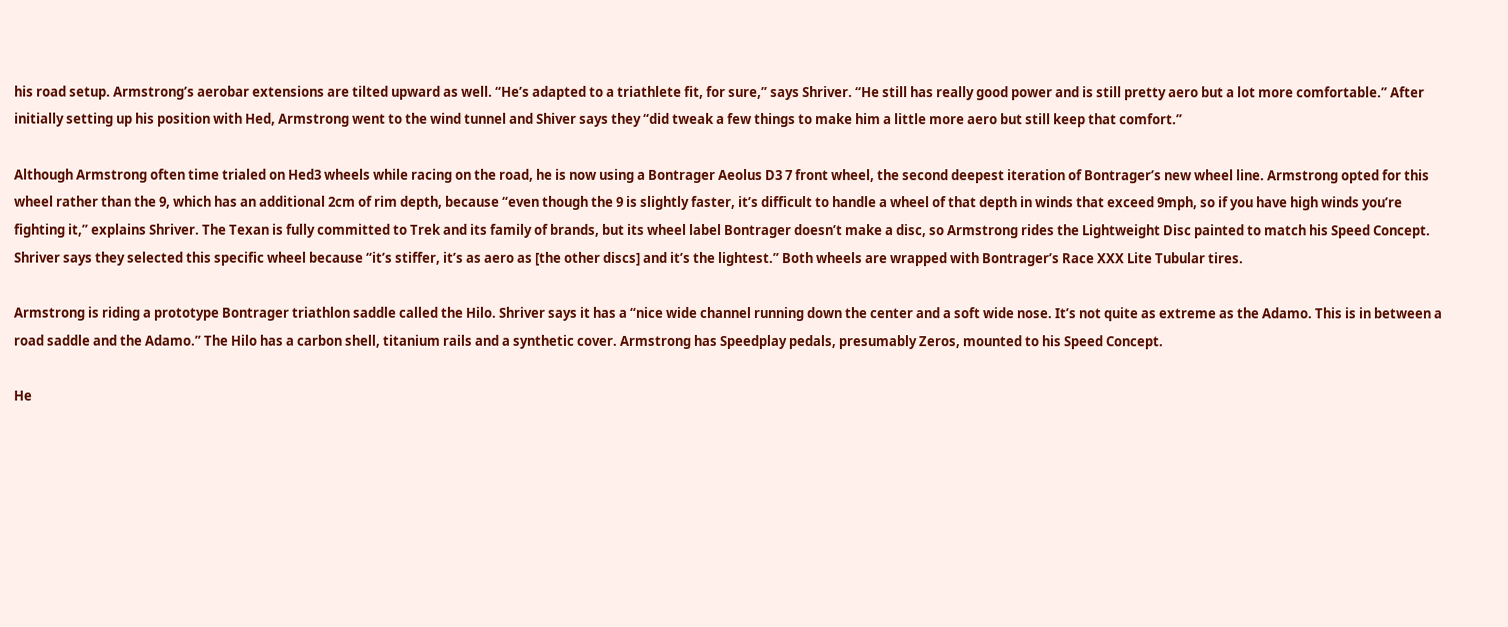his road setup. Armstrong’s aerobar extensions are tilted upward as well. “He’s adapted to a triathlete fit, for sure,” says Shriver. “He still has really good power and is still pretty aero but a lot more comfortable.” After initially setting up his position with Hed, Armstrong went to the wind tunnel and Shiver says they “did tweak a few things to make him a little more aero but still keep that comfort.”

Although Armstrong often time trialed on Hed3 wheels while racing on the road, he is now using a Bontrager Aeolus D3 7 front wheel, the second deepest iteration of Bontrager’s new wheel line. Armstrong opted for this wheel rather than the 9, which has an additional 2cm of rim depth, because “even though the 9 is slightly faster, it’s difficult to handle a wheel of that depth in winds that exceed 9mph, so if you have high winds you’re fighting it,” explains Shriver. The Texan is fully committed to Trek and its family of brands, but its wheel label Bontrager doesn’t make a disc, so Armstrong rides the Lightweight Disc painted to match his Speed Concept. Shriver says they selected this specific wheel because “it’s stiffer, it’s as aero as [the other discs] and it’s the lightest.” Both wheels are wrapped with Bontrager’s Race XXX Lite Tubular tires.

Armstrong is riding a prototype Bontrager triathlon saddle called the Hilo. Shriver says it has a “nice wide channel running down the center and a soft wide nose. It’s not quite as extreme as the Adamo. This is in between a road saddle and the Adamo.” The Hilo has a carbon shell, titanium rails and a synthetic cover. Armstrong has Speedplay pedals, presumably Zeros, mounted to his Speed Concept.

He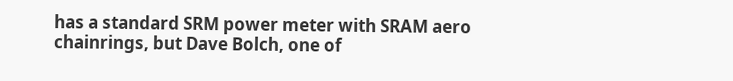has a standard SRM power meter with SRAM aero chainrings, but Dave Bolch, one of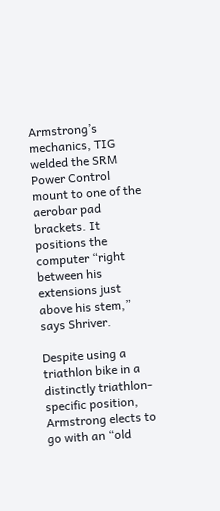Armstrong’s mechanics, TIG welded the SRM Power Control mount to one of the aerobar pad brackets. It positions the computer “right between his extensions just above his stem,” says Shriver.

Despite using a triathlon bike in a distinctly triathlon-specific position, Armstrong elects to go with an “old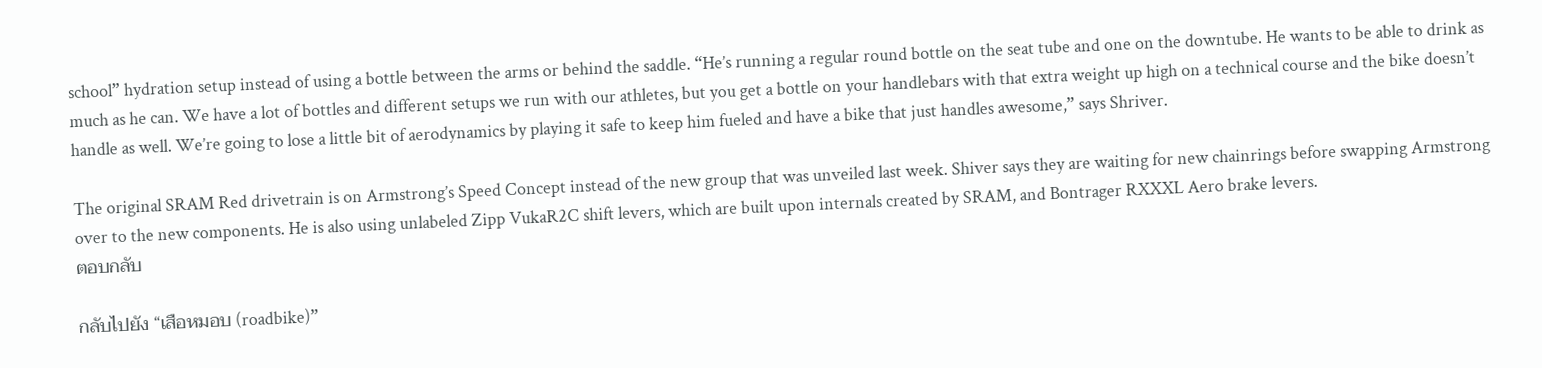school” hydration setup instead of using a bottle between the arms or behind the saddle. “He’s running a regular round bottle on the seat tube and one on the downtube. He wants to be able to drink as much as he can. We have a lot of bottles and different setups we run with our athletes, but you get a bottle on your handlebars with that extra weight up high on a technical course and the bike doesn’t handle as well. We’re going to lose a little bit of aerodynamics by playing it safe to keep him fueled and have a bike that just handles awesome,” says Shriver.

The original SRAM Red drivetrain is on Armstrong’s Speed Concept instead of the new group that was unveiled last week. Shiver says they are waiting for new chainrings before swapping Armstrong over to the new components. He is also using unlabeled Zipp VukaR2C shift levers, which are built upon internals created by SRAM, and Bontrager RXXXL Aero brake levers.
ตอบกลับ

กลับไปยัง “เสือหมอบ (roadbike)”